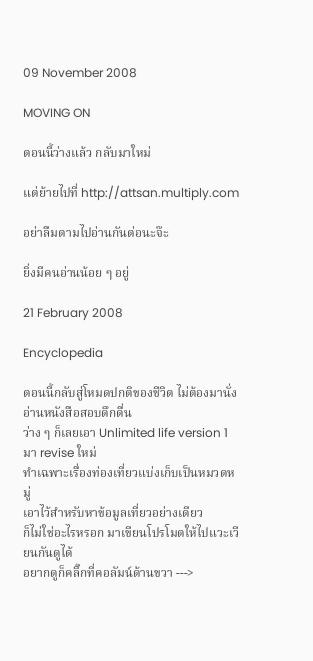09 November 2008

MOVING ON

ตอนนี้ว่างแล้ว กลับมาใหม่

แต่ย้ายไปที่ http://attsan.multiply.com

อย่าลืมตามไปอ่านกันต่อนะจ๊ะ

ยิ่งมีคนอ่านน้อย ๆ อยู่

21 February 2008

Encyclopedia

ตอนนี้กลับสู่โหมดปกติของชีวิต ไม่ต้องมานั่งอ่านหนังสือสอบดึกดื่น
ว่าง ๆ ก็เลยเอา Unlimited life version 1 มา revise ใหม่
ทำเฉพาะเรื่องท่องเที่ยวแบ่งเก็บเป็นหมวดหมู่
เอาไว้สำหรับหาข้อมูลเที่ยวอย่างเดียว
ก็ไม่ใช่อะไรหรอก มาเขียนโปรโมตให้ไปแวะเวียนกันดูได้
อยากดูก็คลิ๊กที่คอลัมน์ด้านขวา --->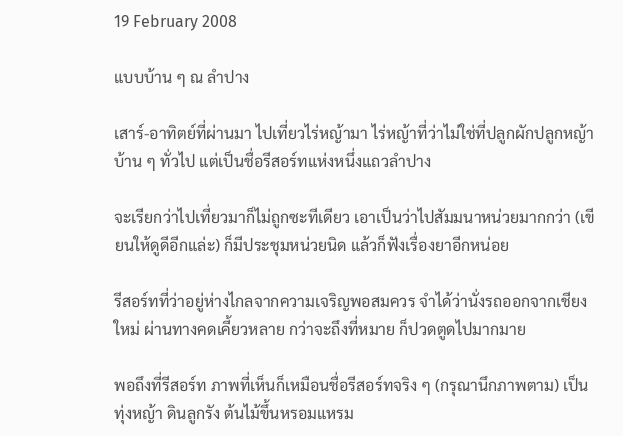19 February 2008

แบบบ้าน ๆ ณ ลำปาง

เสาร์-อาทิตย์ที่ผ่านมา ไปเที่ยวไร่หญ้ามา ไร่หญ้าที่ว่าไม่ใช่ที่ปลูกผักปลูกหญ้าบ้าน ๆ ทั่วไป แต่เป็นชื่อรีสอร์ทแห่งหนึ่งแถวลำปาง

จะเรียกว่าไปเที่ยวมาก็ไม่ถูกซะทีเดียว เอาเป็นว่าไปสัมมนาหน่วยมากกว่า (เขียนให้ดูดีอีกแล่ะ) ก็มีประชุมหน่วยนิด แล้วก็ฟังเรื่องยาอีกหน่อย

รีสอร์ทที่ว่าอยู่ห่างไกลจากความเจริญพอสมควร จำได้ว่านั่งรถออกจากเชียงใหม่ ผ่านทางคดเคี้ยวหลาย กว่าจะถึงที่หมาย ก็ปวดตูดไปมากมาย

พอถึงที่รีสอร์ท ภาพที่เห็นก็เหมือนชื่อรีสอร์ทจริง ๆ (กรุณานึกภาพตาม) เป็นทุ่งหญ้า ดินลูกรัง ต้นไม้ขึ้นหรอมแหรม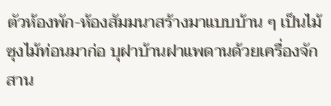ตัวห้องพัก-ห้องสัมมนาสร้างมาแบบบ้าน ๆ เป็นไม้ซุงไม้ท่อนมาก่อ บุฝาบ้านฝาแพดานด้วยเครื่องจักสาน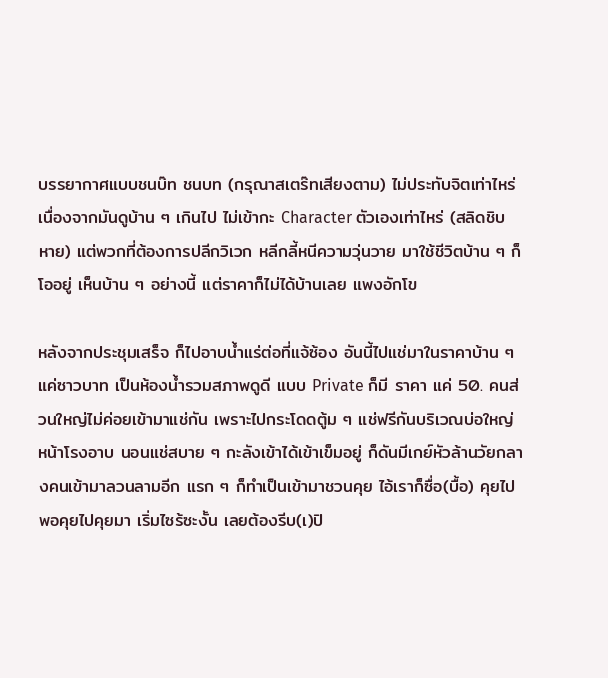บรรยากาศแบบชนบ๊ท ชนบท (กรุณาสเตร๊ทเสียงตาม) ไม่ประทับจิตเท่าไหร่เนื่องจากมันดูบ้าน ๆ เกินไป ไม่เข้ากะ Character ตัวเองเท่าไหร่ (สลิดชิบหาย) แต่พวกที่ต้องการปลีกวิเวก หลีกลี้หนีความวุ่นวาย มาใช้ชีวิตบ้าน ๆ ก็โออยู่ เห็นบ้าน ๆ อย่างนี้ แต่ราคาก็ไม่ได้บ้านเลย แพงอักโข

หลังจากประชุมเสร็จ ก็ไปอาบน้ำแร่ต่อที่แจ้ซ้อง อันนี้ไปแช่มาในราคาบ้าน ๆ แค่ซาวบาท เป็นห้องน้ำรวมสภาพดูดี แบบ Private ก็มี ราคา แค่ 50. คนส่วนใหญ่ไม่ค่อยเข้ามาแช่กัน เพราะไปกระโดดตู้ม ๆ แช่ฟรีกันบริเวณบ่อใหญ่หน้าโรงอาบ นอนแช่สบาย ๆ กะลังเข้าได้เข้าเข็มอยู่ ก็ดันมีเกย์หัวล้านวัยกลางคนเข้ามาลวนลามอีก แรก ๆ ก็ทำเป็นเข้ามาชวนคุย ไอ้เราก็ซื่อ(บื้อ) คุยไป พอคุยไปคุยมา เริ่มไซร้ซะงั้น เลยต้องรีบ(เ)ปิ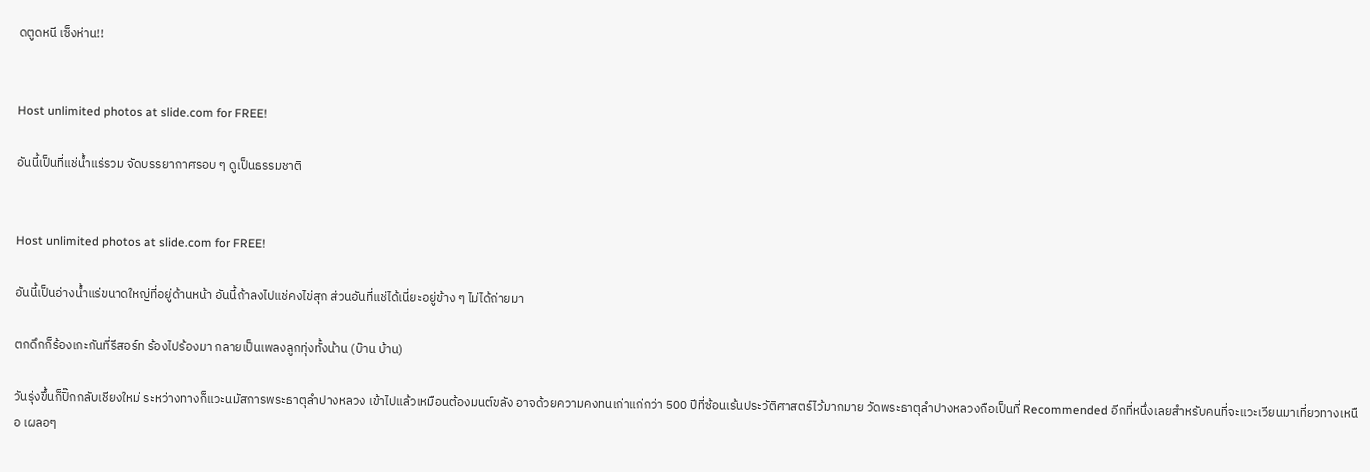ดตูดหนี เซ็งห่าน!!


Host unlimited photos at slide.com for FREE!

อันนี้เป็นที่แช่น้ำแร่รวม จัดบรรยากาศรอบ ๆ ดูเป็นธรรมชาติ


Host unlimited photos at slide.com for FREE!

อันนี้เป็นอ่างน้ำแร่ขนาดใหญ่ที่อยู่ด้านหน้า อันนี้ถ้าลงไปแช่คงไข่สุก ส่วนอันที่แช่ได้เนี่ยะอยู่ข้าง ๆ ไม่ได้ถ่ายมา

ตกดึกก็ร้องเกะกันที่รีสอร์ท ร้องไปร้องมา กลายเป็นเพลงลูกทุ่งทั้งน้าน (บ๊าน บ้าน)

วันรุ่งขึ้นก็ปิ๊กกลับเชียงใหม่ ระหว่างทางก็แวะนมัสการพระธาตุลำปางหลวง เข้าไปแล้วเหมือนต้องมนต์ขลัง อาจด้วยความคงทนเก่าแก่กว่า 500 ปีที่ซ้อนเร้นประวัติศาสตร์ไว้มากมาย วัดพระธาตุลำปางหลวงถือเป็นที่ Recommended อีกที่หนึ่งเลยสำหรับคนที่จะแวะเวียนมาเที่ยวทางเหนือ เผลอๆ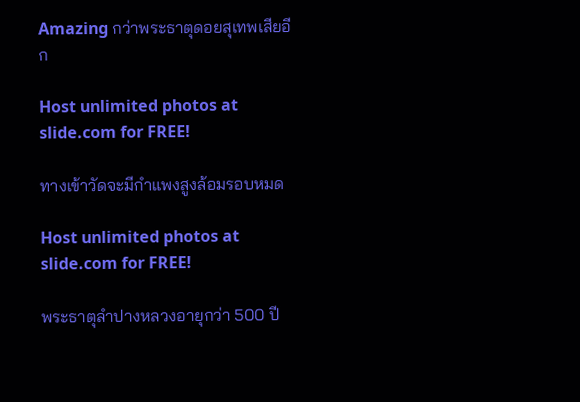Amazing กว่าพระธาตุดอยสุเทพเสียอีก

Host unlimited photos at slide.com for FREE!

ทางเข้าวัดจะมีกำแพงสูงล้อมรอบหมด

Host unlimited photos at slide.com for FREE!

พระธาตุลำปางหลวงอายุกว่า 500 ปี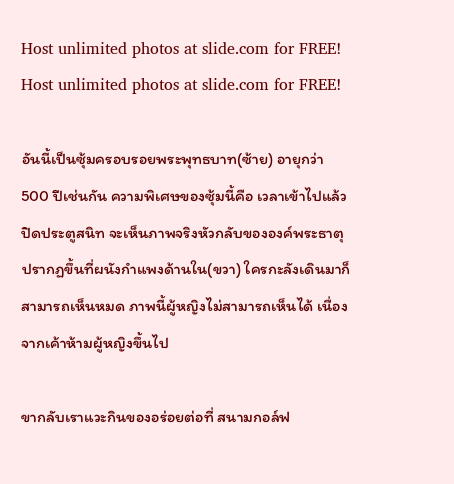Host unlimited photos at slide.com for FREE! Host unlimited photos at slide.com for FREE!

อันนี้เป็นซุ้มครอบรอยพระพุทธบาท(ซ้าย) อายุกว่า 500 ปีเช่นกัน ความพิเศษของซุ้มนี้คือ เวลาเข้าไปแล้วปิดประตูสนิท จะเห็นภาพจริงหัวกลับขององค์พระธาตุ ปรากฏขึ้นที่ผนังกำแพงด้านใน(ขวา) ใครกะลังเดินมาก็สามารถเห็นหมด ภาพนี้ผู้หญิงไม่สามารถเห็นได้ เนื่องจากเค้าห้ามผู้หญิงขึ้นไป

ขากลับเราแวะกินของอร่อยต่อที่ สนามกอล์ฟ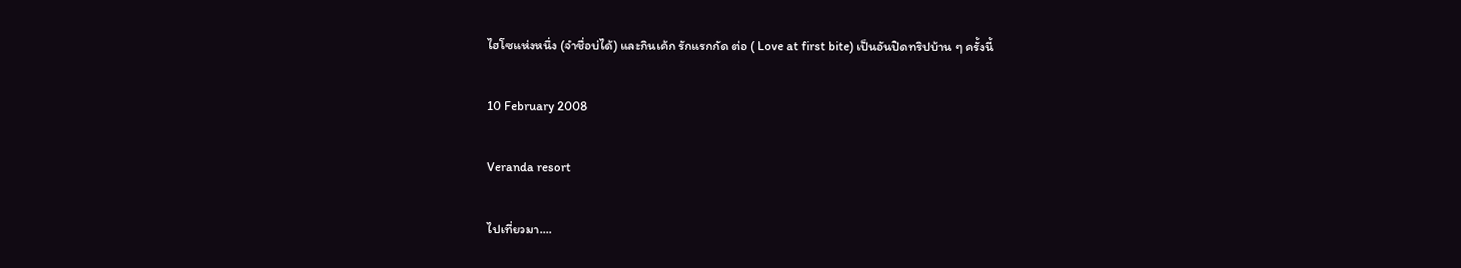ไฮโซแห่งหนึ่ง (จำชื่อบ่ได้) และกินเค้ก รักแรกกัด ต่อ ( Love at first bite) เป็นอันปิดทริปบ้าน ๆ ครั้งนี้

10 February 2008

Veranda resort

ไปเที่ยวมา....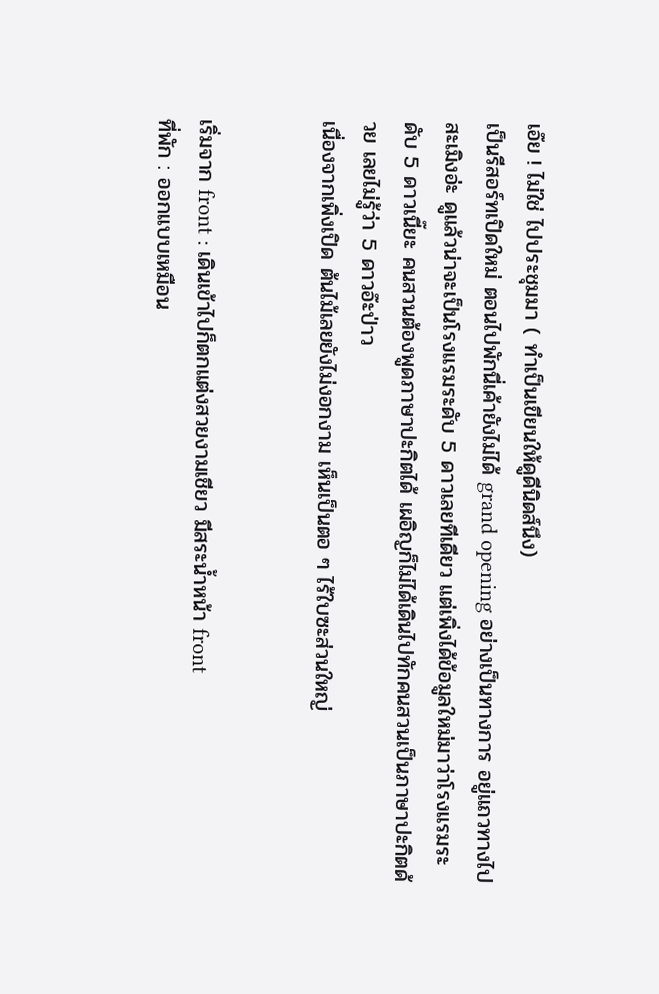เอ๊ย ! ไม่ใช่ ไปประชุมมา ( ทำเป็นเขียนให้ดูดีนิดส์นึง)
เป็นรีสอร์ทเปิดใหม่ ตอนไปพักนี่เค้ายังไม่ได้ grand opening อย่างเป็นทางการ อยู่แถวทางไปสะเมิงอ่ะ ดูแล้วน่าจะเป็นโรงแรมระดับ 5 ดาวเลยทีเดียว แต่เพิ่งได้ข้อมูลใหม่มาว่าโรงแรมระดับ 5 ดาวเนี๊ยะ คนสวนต้องพูดภาษาปะกิตได้ เผอิญก็ไม่ได้เดินไปทักคนสวนเป็นภาษาปะกิตด้วย เลยไม่รู้ว่า 5 ดาวอ๊ะป่าว
เนื่องจากเพิ่งเปิด ต้นไม้เลยยังไม่งอกงาม เห็นเป็นตอ ๆ ไร้ใบซะส่วนใหญ่


เริ่มจาก front : เดินเข้าไปก็ตกแต่งสวยงามเชียว มีสระน้ำหน้า front
ที่พัก : ออกแบบเหมือน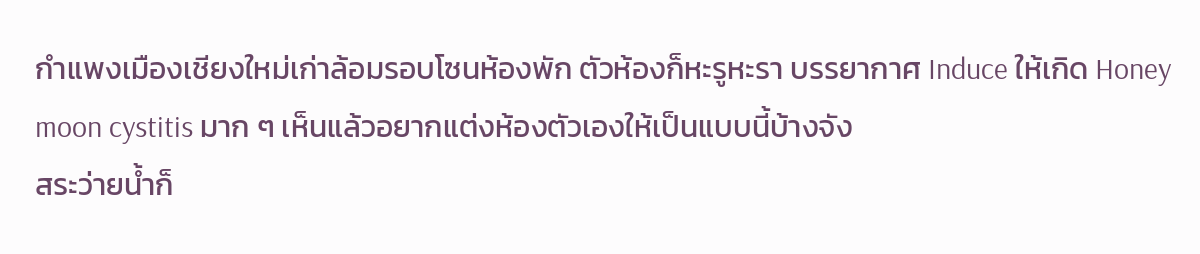กำแพงเมืองเชียงใหม่เก่าล้อมรอบโซนห้องพัก ตัวห้องก็หะรูหะรา บรรยากาศ Induce ให้เกิด Honey moon cystitis มาก ๆ เห็นแล้วอยากแต่งห้องตัวเองให้เป็นแบบนี้บ้างจัง
สระว่ายน้ำก็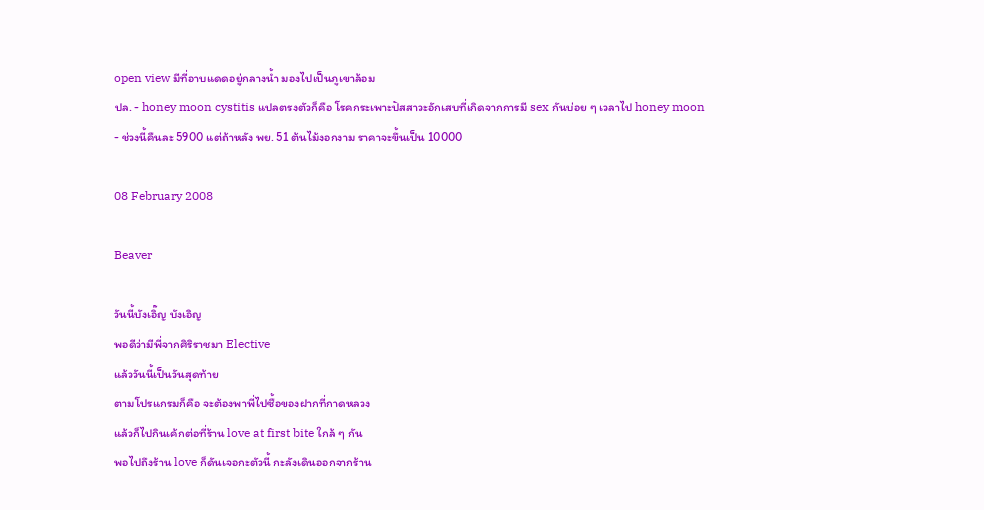open view มีที่อาบแดดอยู่กลางน้ำ มองไปเป็นภูเขาล้อม
ปล. - honey moon cystitis แปลตรงตัวก็คือ โรคกระเพาะปัสสาวะอักเสบที่เกิดจากการมี sex กันบ่อย ๆ เวลาไป honey moon
- ช่วงนี้คืนละ 5900 แต่ถ้าหลัง พย. 51 ต้นไม้งอกงาม ราคาจะขึ้นเป็น 10000

08 February 2008

Beaver

วันนี้บังเอิ๊ญ บังเอิญ
พอดีว่ามีพี่จากศิริราชมา Elective
แล้ววันนี้เป็นวันสุดท้าย
ตามโปรแกรมก็คือ จะต้องพาพี่ไปซื้อของฝากที่กาดหลวง
แล้วก็ไปกินเค้กต่อที่ร้าน love at first bite ใกล้ ๆ กัน
พอไปถึงร้าน love ก็ดันเจอกะตัวนี้ กะลังเดินออกจากร้าน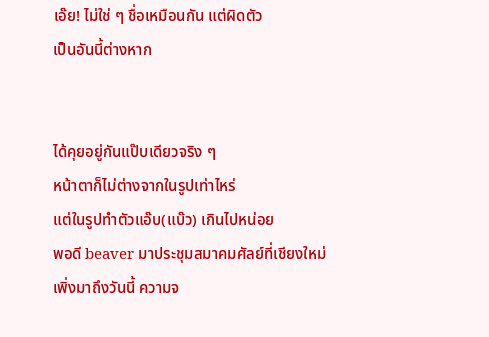เอ๊ย! ไม่ใช่ ๆ ชื่อเหมือนกัน แต่ผิดตัว
เป็นอันนี้ต่างหาก


ได้คุยอยู่กันแป๊บเดียวจริง ๆ
หน้าตาก็ไม่ต่างจากในรูปเท่าไหร่
แต่ในรูปทำตัวแอ๊บ(แบ๊ว) เกินไปหน่อย
พอดี beaver มาประชุมสมาคมศัลย์ที่เชียงใหม่
เพิ่งมาถึงวันนี้ ความจ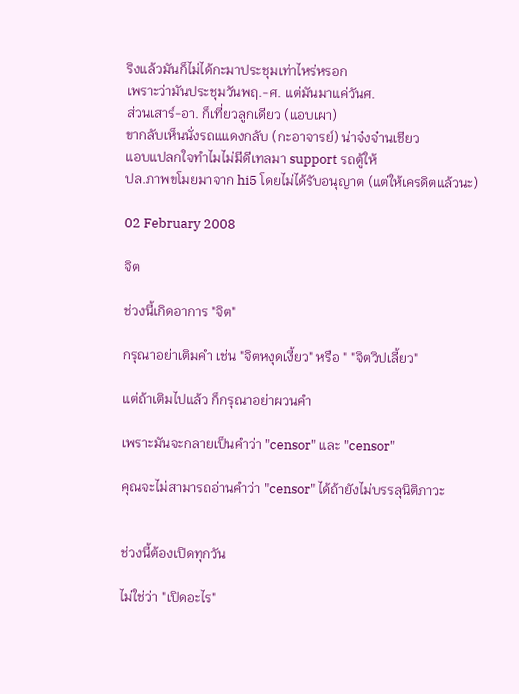ริงแล้วมันก็ไม่ได้กะมาประชุมเท่าไหร่หรอก
เพราะว่ามันประชุมวันพฤ.-ศ. แต่มันมาแค่วันศ.
ส่วนเสาร์-อา. ก็เที่ยวลูกเดียว (แอบเผา)
ขากลับเห็นนั่งรถแแดงกลับ (กะอาจารย์) น่าจ๋งจ๋านเชียว
แอบแปลกใจทำไมไม่มีดีเทลมา support รถตู้ให้
ปล.ภาพขโมยมาจาก hi5 โดยไม่ได้รับอนุญาต (แต่ให้เครดิตแล้วนะ)

02 February 2008

จิต

ช่วงนี้เกิดอาการ "จิต"

กรุณาอย่าเติมคำ เช่น "จิตหงุดเงี้ยว" หรือ " "จิตวิปเลี้ยว"

แต่ถ้าเติมไปแล้ว ก็กรุณาอย่าผวนคำ

เพราะมันจะกลายเป็นคำว่า "censor" และ "censor"

คุณจะไม่สามารถอ่านคำว่า "censor" ได้ถ้ายังไม่บรรลุนิติภาวะ


ช่วงนี้ต้องเปิดทุกวัน

ไม่ใช่ว่า "เปิดอะไร"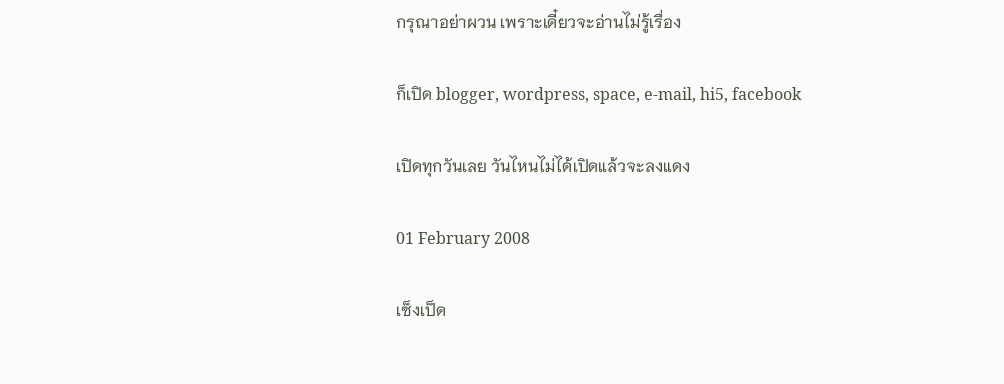กรุณาอย่าผวน เพราะเดี๋ยวจะอ่านไม่รู้เรื่อง

ก็เปิด blogger, wordpress, space, e-mail, hi5, facebook

เปิดทุกวันเลย วันไหนไม่ได้เปิดแล้วจะลงแดง

01 February 2008

เซ็งเป็ด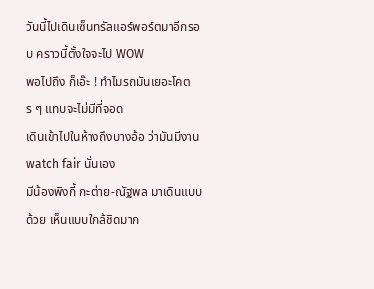วันนี้ไปเดินเซ็นทรัลแอร์พอร์ตมาอีกรอบ คราวนี้ตั้งใจจะไป WOW
พอไปถึง ก็เอ๊ะ ! ทำไมรถมันเยอะโคตร ๆ แทบจะไม่มีที่จอด
เดินเข้าไปในห้างถึงบางอ้อ ว่ามันมีงาน watch fair นั่นเอง
มีน้องพิงกี้ กะต่าย-ณัฐพล มาเดินแบบด้วย เห็นแบบใกล้ชิดมาก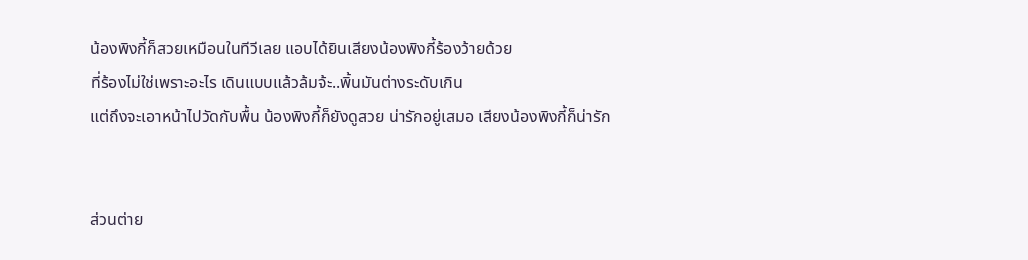น้องพิงกี้ก็สวยเหมือนในทีวีเลย แอบได้ยินเสียงน้องพิงกี้ร้องว้ายด้วย
ที่ร้องไม่ใช่เพราะอะไร เดินแบบแล้วล้มจ้ะ..พิ้นมันต่างระดับเกิน
แต่ถึงจะเอาหน้าไปวัดกับพื้น น้องพิงกี้ก็ยังดูสวย น่ารักอยู่เสมอ เสียงน้องพิงกี้ก็น่ารัก


ส่วนต่าย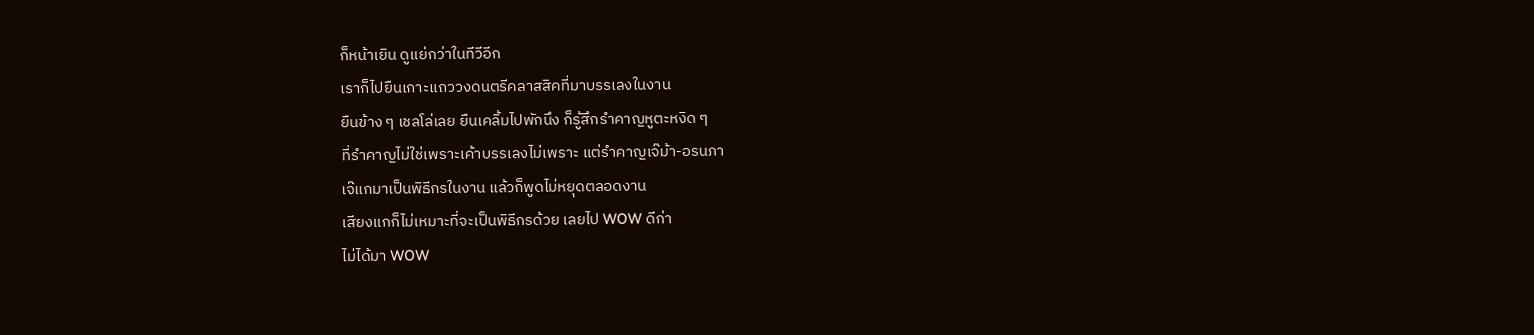ก็หน้าเยิน ดูแย่กว่าในทีวีอีก
เราก็ไปยืนเกาะแถววงดนตรีคลาสสิคที่มาบรรเลงในงาน
ยืนข้าง ๆ เชลโล่เลย ยืนเคลิ้มไปพักนึง ก็รู้สึกรำคาญหูตะหงิด ๆ
ที่รำคาญไม่ใช่เพราะเค้าบรรเลงไม่เพราะ แต่รำคาญเจ๊ม้า-อรนภา
เจ๊แกมาเป็นพิธีกรในงาน แล้วก็พูดไม่หยุดตลอดงาน
เสียงแกก็ไม่เหมาะที่จะเป็นพิธีกรด้วย เลยไป WOW ดีก่า
ไม่ได้มา WOW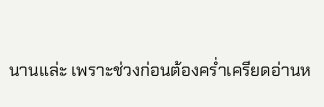นานแล่ะ เพราะช่วงก่อนต้องคร่ำเครียดอ่านห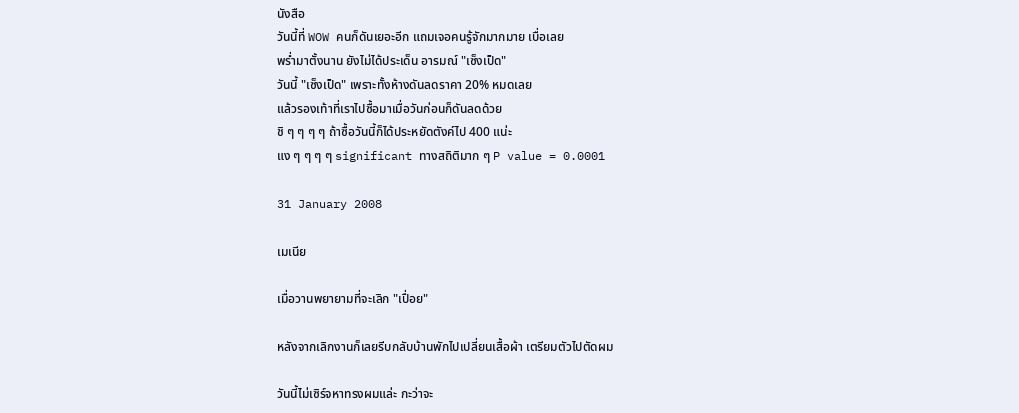นังสือ
วันนี้ที่ WOW คนก็ดันเยอะอีก แถมเจอคนรู้จักมากมาย เบื่อเลย
พร่ำมาตั้งนาน ยังไม่ได้ประเด็น อารมณ์ "เซ็งเป็ด"
วันนี้ "เซ็งเป็ด" เพราะทั้งห้างดันลดราคา 20% หมดเลย
แล้วรองเท้าที่เราไปซื้อมาเมื่อวันก่อนก็ดันลดด้วย
ชิ ๆ ๆ ๆ ๆ ถ้าซื้อวันนี้ก็ได้ประหยัดตังค์ไป 400 แน่ะ
แง ๆ ๆ ๆ ๆ significant ทางสถิติมาก ๆ P value = 0.0001

31 January 2008

เมเนีย

เมื่อวานพยายามที่จะเลิก "เปื่อย"

หลังจากเลิกงานก็เลยรีบกลับบ้านพักไปเปลี่ยนเสื้อผ้า เตรียมตัวไปตัดผม

วันนี้ไม่เซิร์จหาทรงผมแล่ะ กะว่าจะ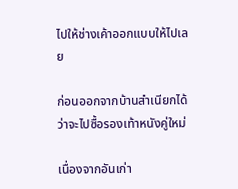ไปให้ช่างเค้าออกแบบให้ไปเลย

ก่อนออกจากบ้านสำเนียกได้ว่าจะไปซื้อรองเท้าหนังคู่ใหม่

เนื่องจากอันเก่า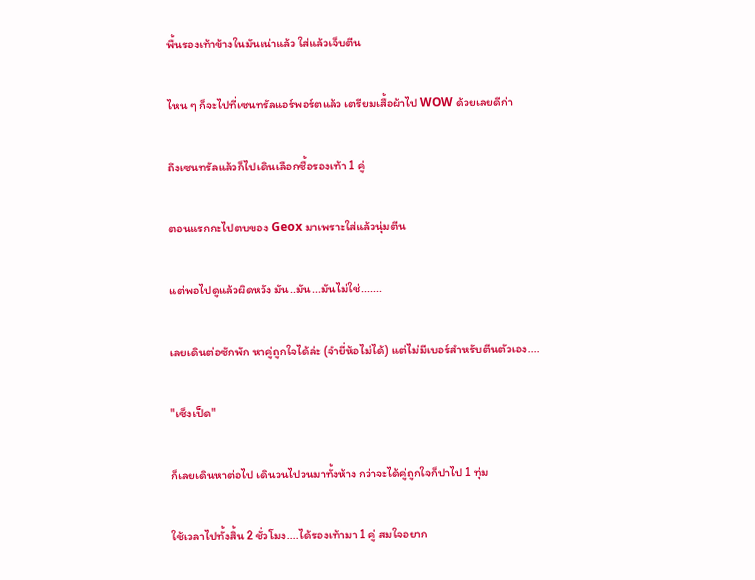พื้นรองเท้าข้างในมันเน่าแล้ว ใส่แล้วเจ็บตีน

ไหน ๆ ก็จะไปที่เซนทรัลแอร์พอร์ตแล้ว เตรียมเสื้อผ้าไป WOW ด้วยเลยดีก่า

ถึงเซนทรัลแล้วก็ไปเดินเลือกซื้อรองเท้า 1 คู่

ตอนแรกกะไปตบของ Geox มาเพราะใส่แล้วนุ่มตีน

แต่พอไปดูแล้วผิดหวัง มัน..มัน...มันไม่ใช่.......

เลยเดินต่อซักพัก หาคู่ถูกใจได้ล่ะ (จำยี่ห้อไม่ได้) แต่ไม่มีเบอร์สำหรับตีนตัวเอง....

"เซ็งเป็ด"

ก็เลยเดินหาต่อไป เดินวนไปวนมาทั้งห้าง กว่าจะได้คู่ถูกใจก็ปาไป 1 ทุ่ม

ใช้เวลาไปทั้งสิ้น 2 ชั่วโมง....ได้รองเท้ามา 1 คู่ สมใจอยาก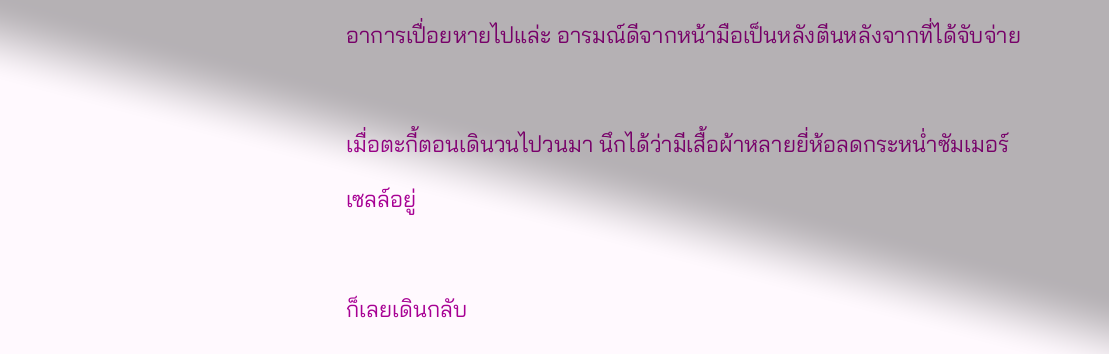อาการเปื่อยหายไปแล่ะ อารมณ์ดีจากหน้ามือเป็นหลังตีนหลังจากที่ได้จับจ่าย

เมื่อตะกี้ตอนเดินวนไปวนมา นึกได้ว่ามีเสื้อผ้าหลายยี่ห้อลดกระหน่ำซัมเมอร์เซลล์อยู่

ก็เลยเดินกลับ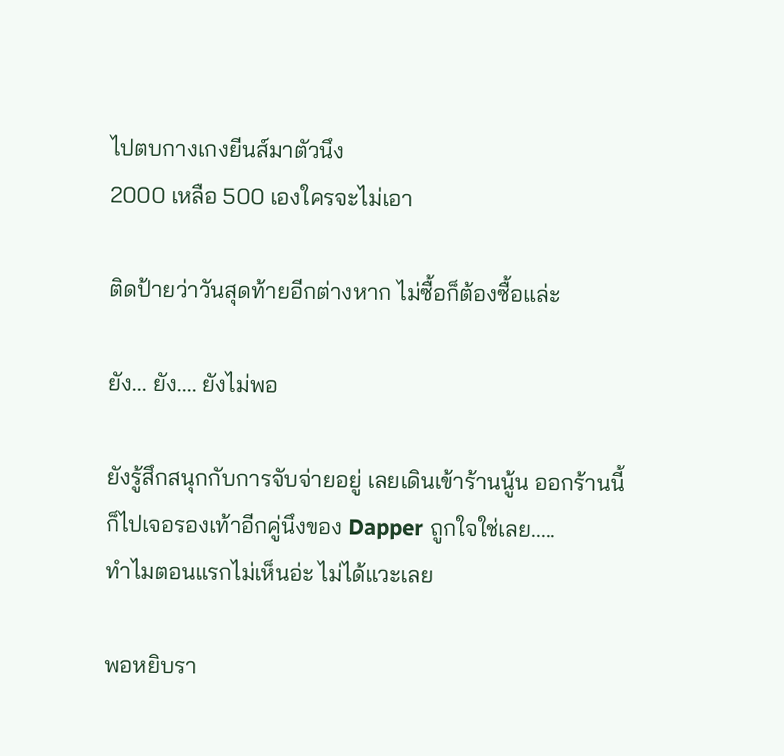ไปตบกางเกงยีนส์มาตัวนึง
2000 เหลือ 500 เองใครจะไม่เอา

ติดป้ายว่าวันสุดท้ายอีกต่างหาก ไม่ซื้อก็ต้องซื้อแล่ะ

ยัง... ยัง.... ยังไม่พอ

ยังรู้สึกสนุกกับการจับจ่ายอยู่ เลยเดินเข้าร้านนู้น ออกร้านนี้
ก็ไปเจอรองเท้าอีกคู่นึงของ Dapper ถูกใจใช่เลย.....
ทำไมตอนแรกไม่เห็นอ่ะ ไม่ได้แวะเลย

พอหยิบรา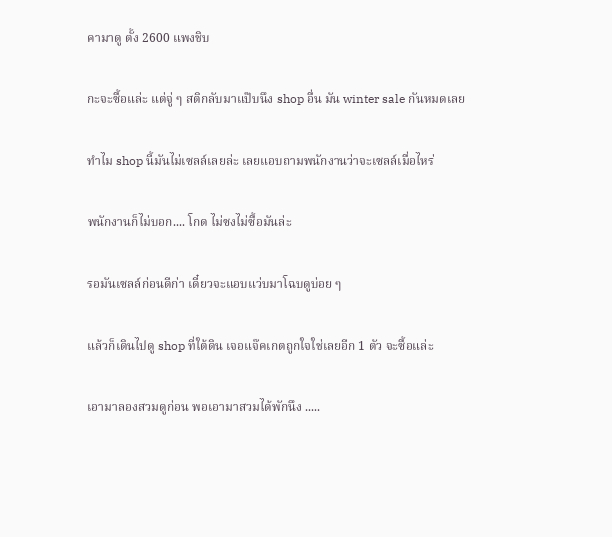คามาดู ตั้ง 2600 แพงชิบ

กะจะซื้อแล่ะ แต่จู่ ๆ สติกลับมาแป๊บนึง shop อื่น มัน winter sale กันหมดเลย

ทำไม shop นี้มันไม่เซลล์เลยล่ะ เลยแอบถามพนักงานว่าจะเซลล์เมื่อไหร่

พนักงานก็ไม่บอก.... โกด ไม่ซงไม่ซื้อมันล่ะ

รอมันเซลล์ก่อนดีก่า เดี๋ยวจะแอบแว่บมาโฉบดูบ่อย ๆ

แล้วก็เดินไปดู shop ที่ใต้ดิน เจอแจ๊คเกตถูกใจใช่เลยอีก 1 ตัว จะซื้อแล่ะ

เอามาลองสวมดูก่อน พอเอามาสวมได้พักนึง .....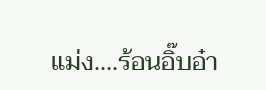แม่ง....ร้อนอิ๊บอ๋า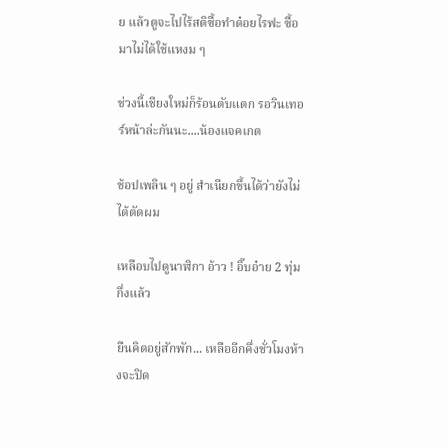ย แล้วตูจะไปไร้สติซื้อทำด๋อยไรฟะ ซื้อมาไม่ได้ใช้แหงม ๆ

ช่วงนี้เชียงใหม่ก็ร้อนตับแตก รอวินเทอร์หน้าล่ะกันนะ....น้องแจคเกต

ช้อปเพลิน ๆ อยู่ สำเนียกขึ้นได้ว่ายังไม่ได้ตัดผม

เหลือบไปดูนาฬิกา อ้าว ! อิ๊บอ๋าย 2 ทุ่มกึ่งแล้ว

ยืนคิดอยู่สักพัก... เหลืออีกคึ่งชั่วโมงห้างจะปิด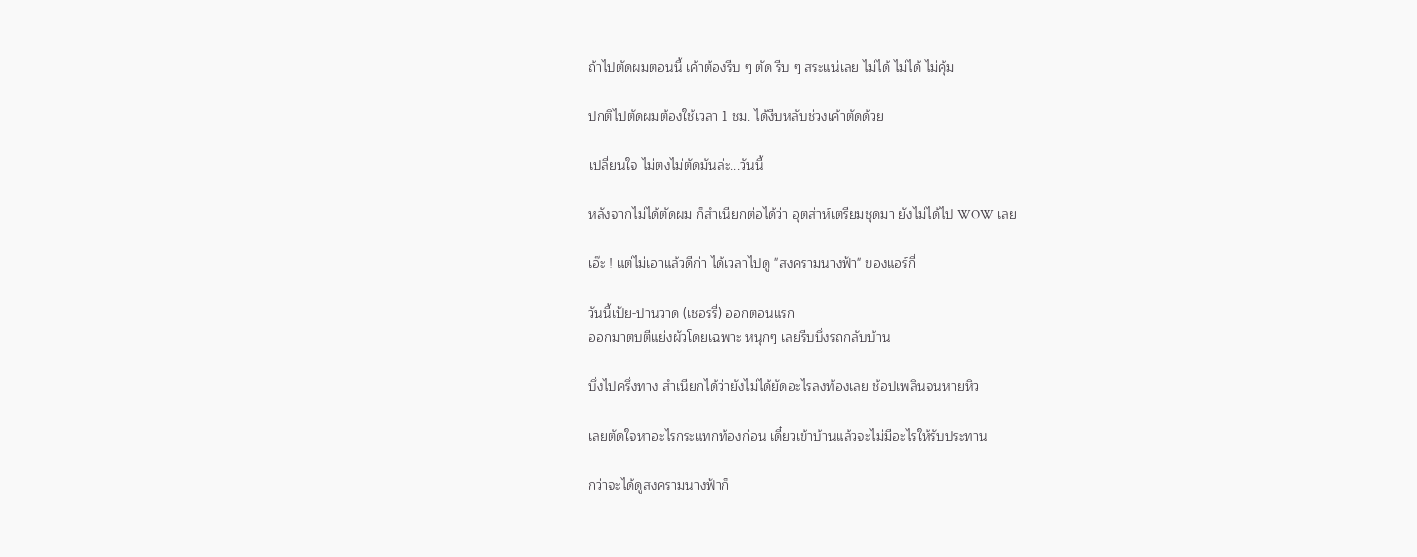ถ้าไปตัดผมตอนนี้ เค้าต้องรีบ ๆ ตัด รีบ ๆ สระแน่เลย ไม่ได้ ไม่ได้ ไม่คุ้ม

ปกติไปตัดผมต้องใช้เวลา 1 ชม. ได้งีบหลับช่วงเค้าตัดด้วย

เปลี่ยนใจ ไม่ตงไม่ตัดมันล่ะ...วันนี้

หลังจากไม่ได้ตัดผม ก็สำเนียกต่อได้ว่า อุตส่าห์เตรียมชุดมา ยังไม่ได้ไป WOW เลย

เอ๊ะ ! แต่ไม่เอาแล้วดีก่า ได้เวลาไปดู "สงครามนางฟ้า" ของแอร์กี่

วันนี้เป้ย-ปานวาด (เชอรรี่) ออกตอนแรก
ออกมาตบตีแย่งผัวโดยเฉพาะ หนุกๆ เลยรีบบึ่งรถกลับบ้าน

บึ่งไปครึ่งทาง สำเนียกได้ว่ายังไม่ได้ยัดอะไรลงท้องเลย ช้อปเพลินจนหายหิว

เลยตัดใจหาอะไรกระแทกท้องก่อน เดี๋ยวเข้าบ้านแล้วจะไม่มีอะไรให้รับประทาน

กว่าจะได้ดูสงครามนางฟ้าก็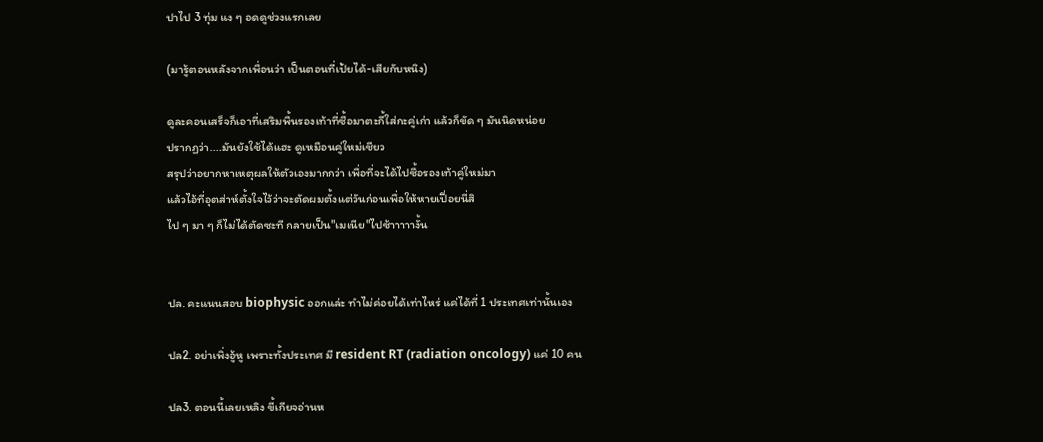ปาไป 3 ทุ่ม แง ๆ อดดูช่วงแรกเลย

(มารู้ตอนหลังจากเพื่อนว่า เป็นตอนที่เป้ยได้-เสียกับหนิง)

ดูละคอนเสร็จก็เอาที่เสริมพื้นรองเท้าที่ซื้อมาตะกี้ใส่กะคู่เก่า แล้วก็ขัด ๆ มันนิดหน่อย
ปรากฏว่า....มันยังใช้ได้แฮะ ดูเหมือนคู่ใหม่เชียว
สรุปว่าอยากหาเหตุผลให้ตัวเองมากกว่า เพื่อที่จะได้ไปซื้อรองเท้าคู่ใหม่มา
แล้วไอ้ที่อุตส่าห์ตั้งใจไว้ว่าจะตัดผมตั้งแต่วันก่อนเพื่อให้หายเปื่อยนี่สิ
ไป ๆ มา ๆ ก็ไม่ได้ตัดซะที กลายเป็น"เมเนีย"ไปซ้าาาาางั้น


ปล. คะแนนสอบ biophysic ออกแล่ะ ทำไม่ค่อยได้เท่าไหร่ แค่ได้ที่ 1 ประเทศเท่านั้นเอง

ปล2. อย่าเพิ่งอู้หู เพราะทั้งประเทศ มี resident RT (radiation oncology) แค่ 10 คน

ปล3. ตอนนี้เลยเหลิง ขี้เกียจอ่านห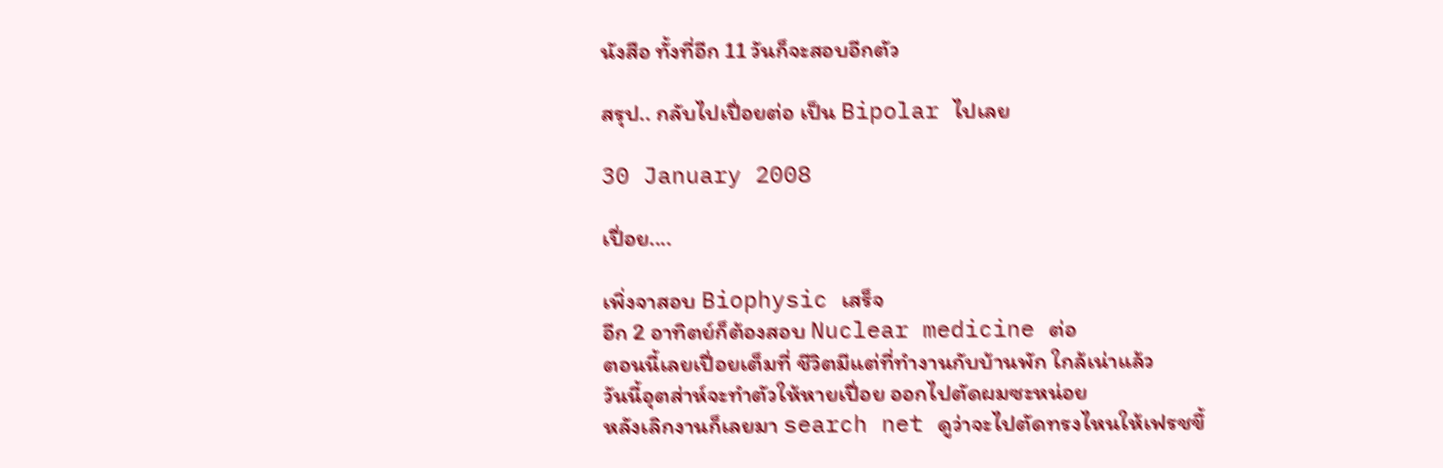นังสือ ทั้งที่อีก 11 วันก็จะสอบอีกตัว

สรุป.. กลับไปเปื่อยต่อ เป็น Bipolar ไปเลย

30 January 2008

เปื่อย....

เพิ่งจาสอบ Biophysic เสร็จ
อีก 2 อาทิตย์ก็ต้องสอบ Nuclear medicine ต่อ
ตอนนี้เลยเปื่อยเต็มที่ ชีวิตมีแต่ที่ทำงานกับบ้านพัก ใกล้เน่าแล้ว
วันนี้อุตส่าห์จะทำตัวให้หายเปื่อย ออกไปตัดผมซะหน่อย
หลังเลิกงานก็เลยมา search net ดูว่าจะไปตัดทรงไหนให้เฟรชขึ้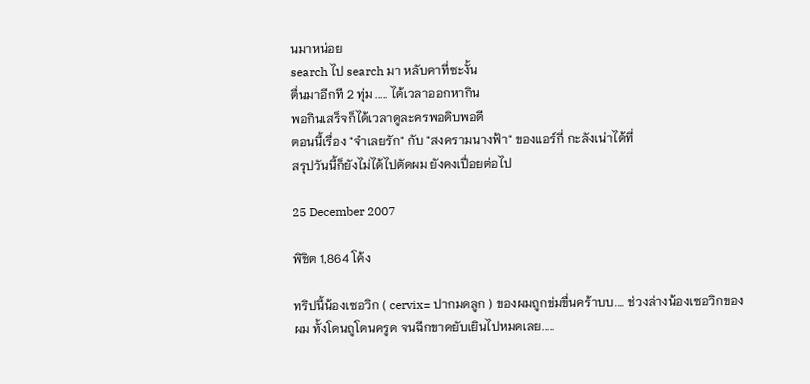นมาหน่อย
search ไป search มา หลับคาที่ซะงั้น
ตื่นมาอีกที 2 ทุ่ม ..... ได้เวลาออกหากิน
พอกินเสร็จก็ได้เวลาดูละครพอดิบพอดี
ตอนนี้เรื่อง "จำเลยรัก" กับ "สงครามนางฟ้า" ของแอร์กี่ กะลังเน่าได้ที่
สรุปวันนี้ก็ยังไม่ได้ไปตัดผม ยังคงเปื่อยต่อไป

25 December 2007

พิชิต 1,864 โค้ง

ทริปนี้น้องเซอวิก ( cervix= ปากมดลูก ) ของผมถูกข่มขื่นคร้าบบ.... ช่วงล่างน้องเซอวิกของผม ทั้งโดนถูโดนครูด จนฉีกขาดยับเยินไปหมดเลย.....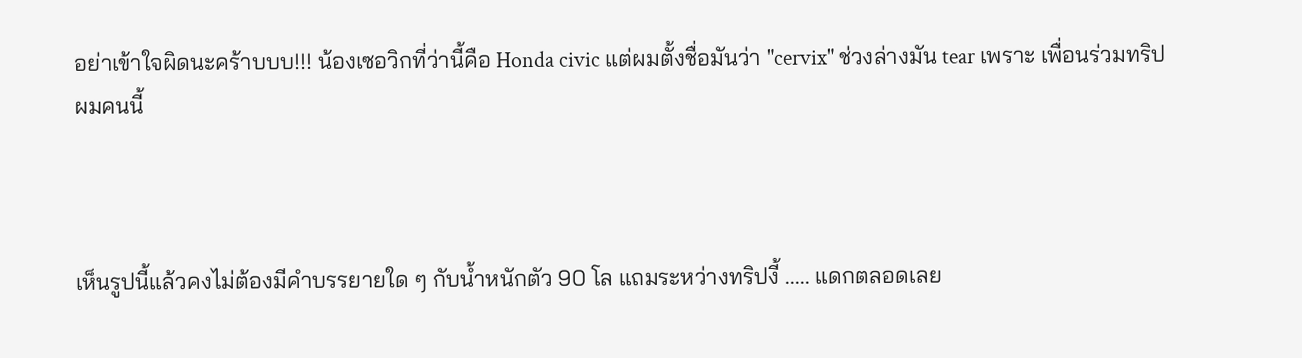อย่าเข้าใจผิดนะคร้าบบบ!!! น้องเซอวิกที่ว่านี้คือ Honda civic แต่ผมตั้งชื่อมันว่า "cervix" ช่วงล่างมัน tear เพราะ เพื่อนร่วมทริปผมคนนี้



เห็นรูปนี้แล้วคงไม่ต้องมีคำบรรยายใด ๆ กับน้ำหนักตัว 90 โล แถมระหว่างทริปงี้ ..... แดกตลอดเลย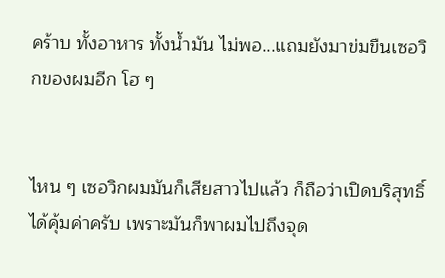คร้าบ ทั้งอาหาร ทั้งน้ำมัน ไม่พอ...แถมยังมาข่มขืนเซอวิกของผมอีก โฮ ๆ


ไหน ๆ เซอวิกผมมันก็เสียสาวไปแล้ว ก็ถือว่าเปิดบริสุทธิ์ได้คุ้มค่าครับ เพราะมันก็พาผมไปถึงจุด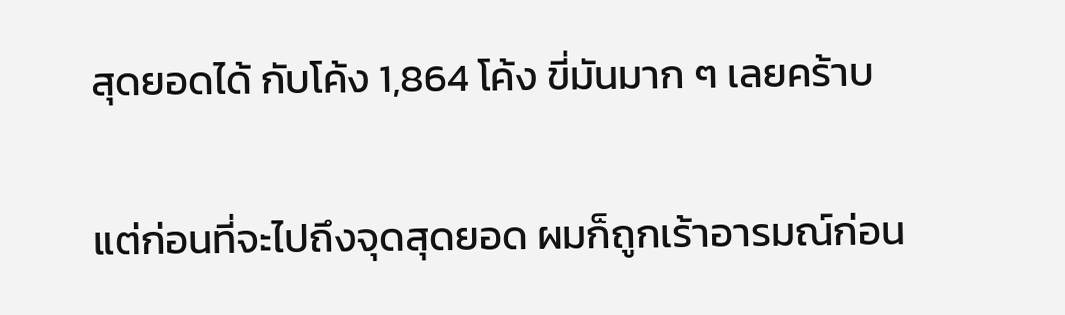สุดยอดได้ กับโค้ง 1,864 โค้ง ขี่มันมาก ๆ เลยคร้าบ


แต่ก่อนที่จะไปถึงจุดสุดยอด ผมก็ถูกเร้าอารมณ์ก่อน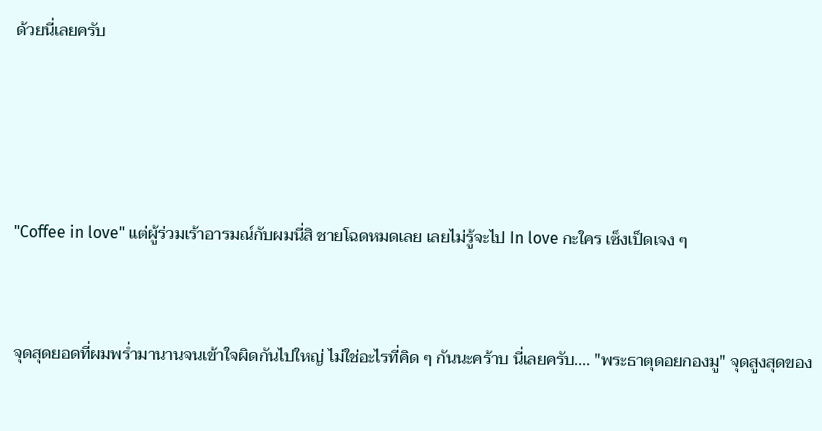ด้วยนี่เลยครับ




"Coffee in love" แต่ผู้ร่วมเร้าอารมณ์กับผมนี่สิ ชายโฉดหมดเลย เลยไม่รู้จะไป In love กะใคร เซ็งเป็ดเจง ๆ


จุดสุดยอดที่ผมพร่ำมานานจนเข้าใจผิดกันไปใหญ่ ไม่ใช่อะไรที่คิด ๆ กันนะคร้าบ นี่เลยครับ.... "พระธาตุดอยกองมู" จุดสูงสุดของ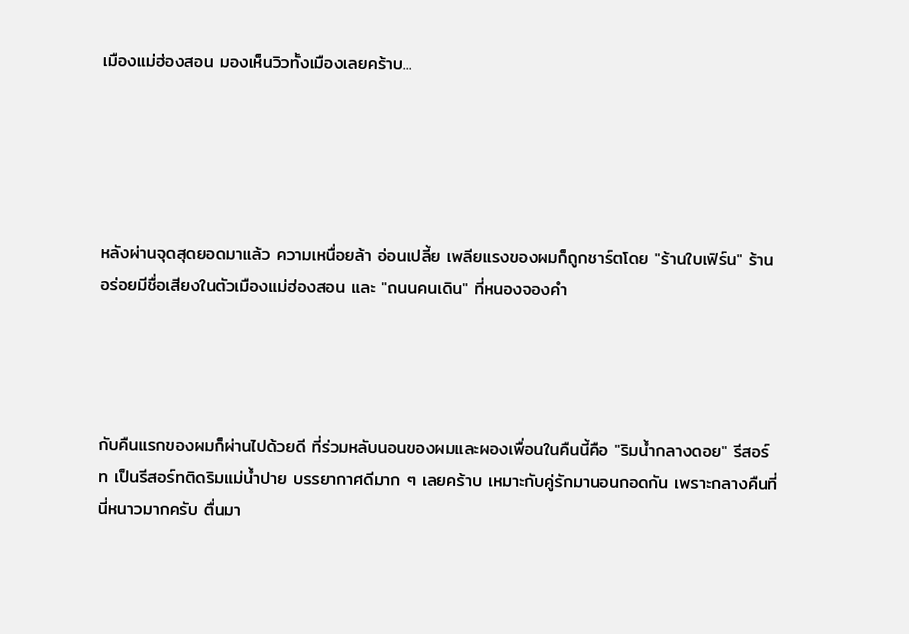เมืองแม่ฮ่องสอน มองเห็นวิวทั้งเมืองเลยคร้าบ...





หลังผ่านจุดสุดยอดมาแล้ว ความเหนื่อยล้า อ่อนเปลี้ย เพลียแรงของผมก็ถูกชาร์ตโดย "ร้านใบเฟิร์น" ร้านอร่อยมีชื่อเสียงในตัวเมืองแม่ฮ่องสอน และ "ถนนคนเดิน" ที่หนองจองคำ




กับคืนแรกของผมก็ผ่านไปด้วยดี ที่ร่วมหลับนอนของผมและผองเพื่อนในคืนนี้คือ "ริมน้ำกลางดอย" รีสอร์ท เป็นรีสอร์ทติดริมแม่น้ำปาย บรรยากาศดีมาก ๆ เลยคร้าบ เหมาะกับคู่รักมานอนกอดกัน เพราะกลางคืนที่นี่หนาวมากครับ ตื่นมา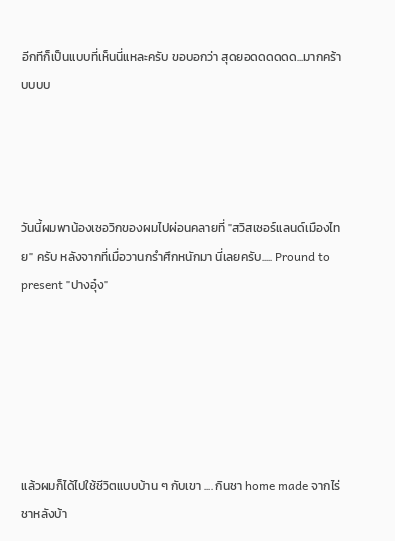อีกทีก็เป็นแบบที่เห็นนี่แหละครับ ขอบอกว่า สุดยอดดดดดด...มากคร้าบบบบ




วันนี้ผมพาน้องเซอวิกของผมไปผ่อนคลายที่ "สวิสเซอร์แลนด์เมืองไทย" ครับ หลังจากที่เมื่อวานกรำศึกหนักมา นี่เลยครับ..... Pround to present "ปางอุ๋ง"






แล้วผมก็ได้ไปใช้ชีวิตแบบบ้าน ๆ กับเขา .... กินชา home made จากไร่ชาหลังบ้า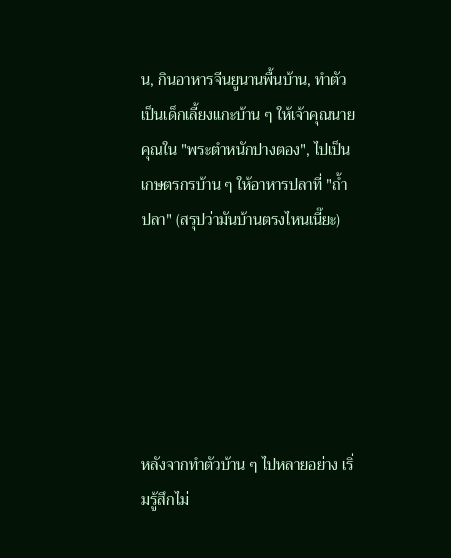น, กินอาหารจีนยูนานพื้นบ้าน, ทำตัวเป็นเด็กเลี้ยงแกะบ้าน ๆ ให้เจ้าคุณนายคุณใน "พระตำหนักปางตอง", ไปเป็นเกษตรกรบ้าน ๆ ให้อาหารปลาที่ "ถ้ำปลา" (สรุปว่ามันบ้านตรงไหนเนี๊ยะ)






หลังจากทำตัวบ้าน ๆ ไปหลายอย่าง เริ่มรู้สึกไม่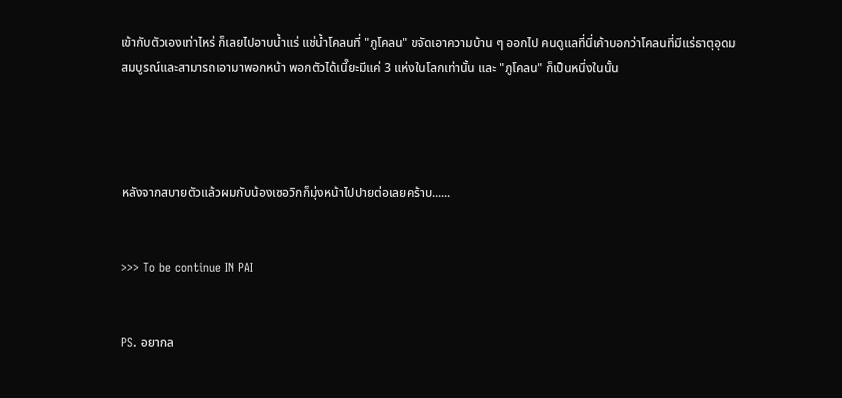เข้ากับตัวเองเท่าไหร่ ก็เลยไปอาบน้ำแร่ แช่น้ำโคลนที่ "ภูโคลน" ขจัดเอาความบ้าน ๆ ออกไป คนดูแลที่นี่เค้าบอกว่าโคลนที่มีแร่ธาตุอุดมสมบูรณ์และสามารถเอามาพอกหน้า พอกตัวได้เนี๊ยะมีแค่ 3 แห่งในโลกเท่านั้น และ "ภูโคลน" ก็เป็นหนึ่งในนั้น




หลังจากสบายตัวแล้วผมกับน้องเซอวิกก็มุ่งหน้าไปปายต่อเลยคร้าบ......


>>> To be continue IN PAI


PS. อยากล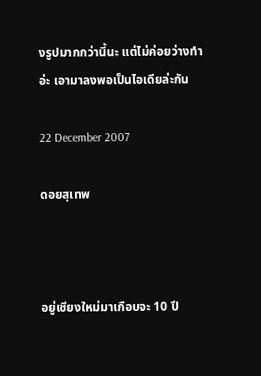งรูปมากกว่านี้นะ แต่ไม่ค่อยว่างทำอ่ะ เอามาลงพอเป็นไอเดียล่ะกัน

22 December 2007

ดอยสุเทพ



อยู่เชียงใหม่มาเกือบจะ 10 ปี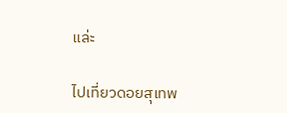แล่ะ

ไปเที่ยวดอยสุเทพ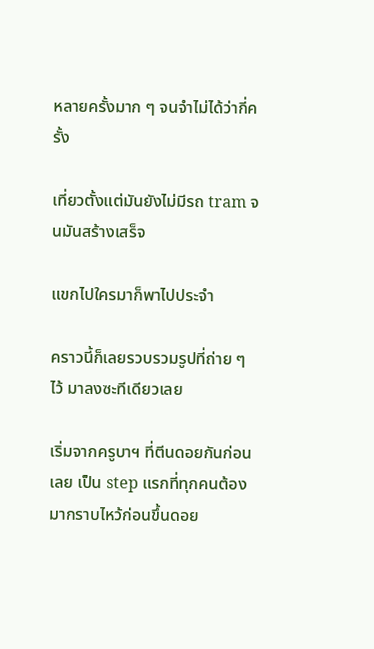หลายครั้งมาก ๆ จนจำไม่ได้ว่ากี่ครั้ง

เที่ยวตั้งแต่มันยังไม่มีรถ tram จนมันสร้างเสร็จ

แขกไปใครมาก็พาไปประจำ

คราวนี้ก็เลยรวบรวมรูปที่ถ่าย ๆ ไว้ มาลงซะทีเดียวเลย

เริ่มจากครูบาฯ ที่ตีนดอยกันก่อนเลย เป็น step แรกที่ทุกคนต้องมากราบไหว้ก่อนขึ้นดอย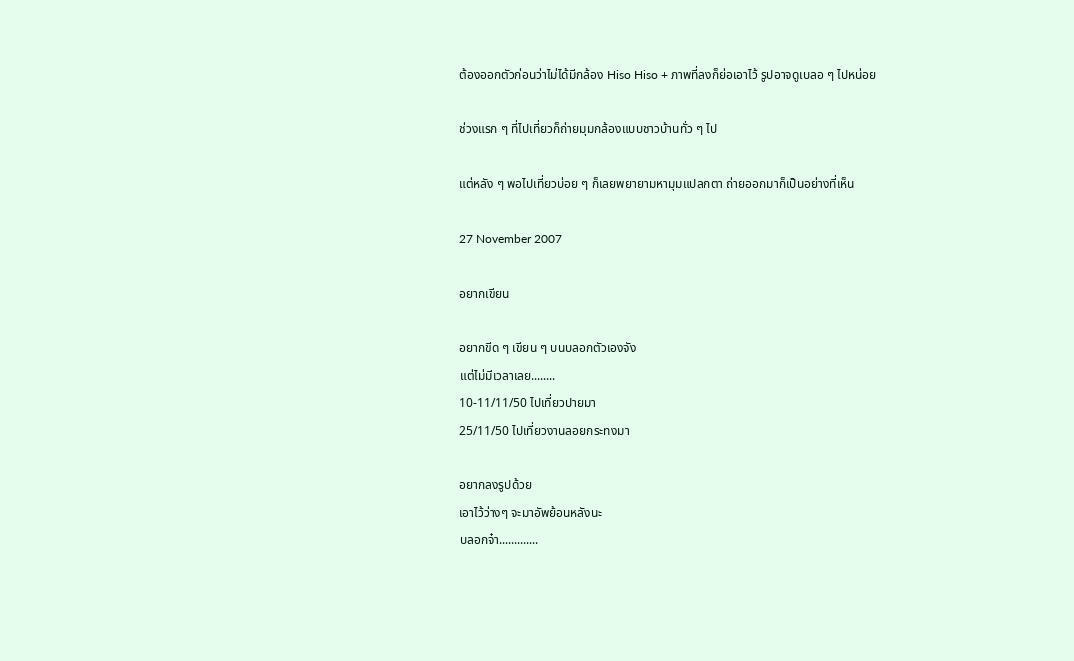ต้องออกตัวก่อนว่าไม่ได้มีกล้อง Hiso Hiso + ภาพที่ลงก็ย่อเอาไว้ รูปอาจดูเบลอ ๆ ไปหน่อย

ช่วงแรก ๆ ที่ไปเที่ยวก็ถ่ายมุมกล้องแบบชาวบ้านทั่ว ๆ ไป

แต่หลัง ๆ พอไปเที่ยวบ่อย ๆ ก็เลยพยายามหามุมแปลกตา ถ่ายออกมาก็เป็นอย่างที่เห็น

27 November 2007

อยากเขียน

อยากขีด ๆ เขียน ๆ บนบลอกตัวเองจัง
แต่ไม่มีเวลาเลย........
10-11/11/50 ไปเที่ยวปายมา
25/11/50 ไปเที่ยวงานลอยกระทงมา

อยากลงรูปด้วย
เอาไว้ว่างๆ จะมาอัพย้อนหลังนะ
บลอกจ๋า.............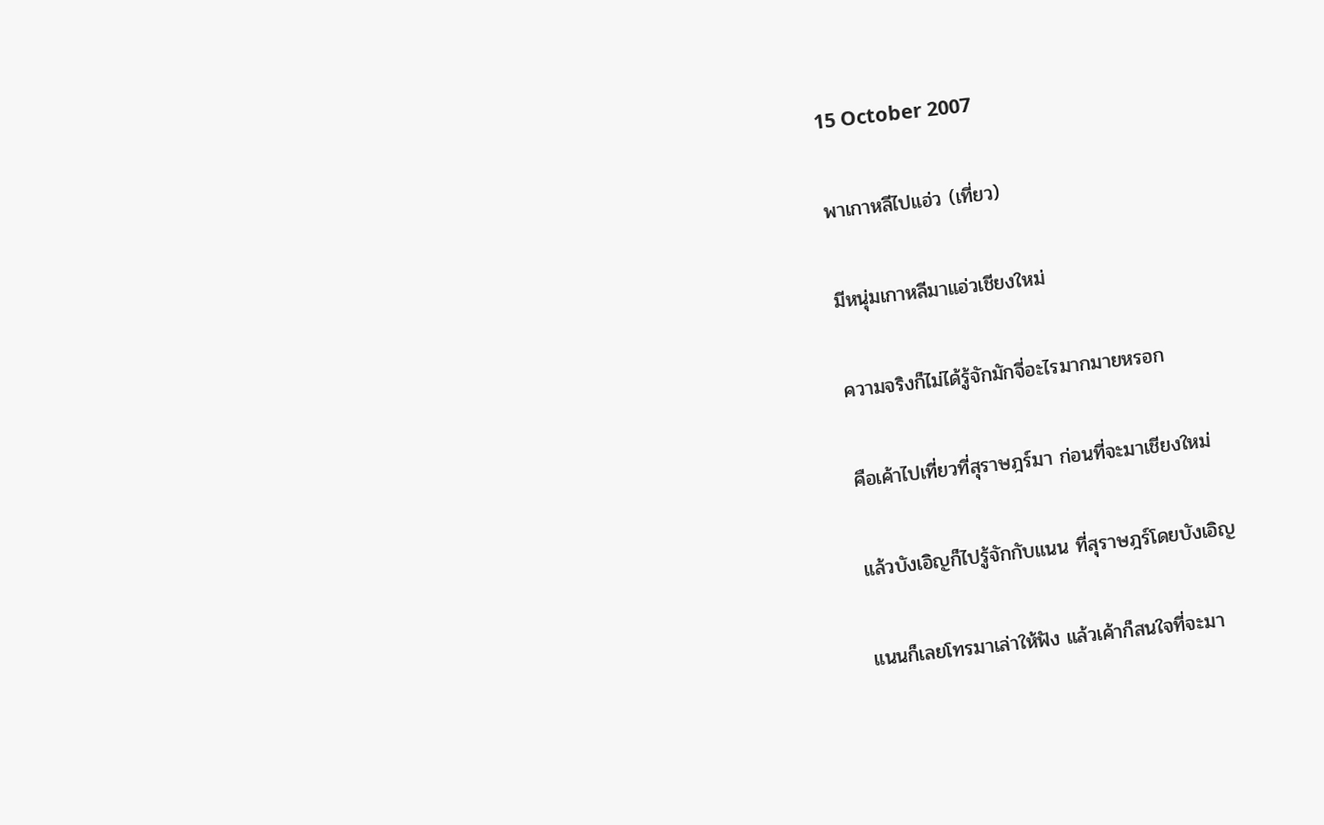15 October 2007

พาเกาหลีไปแอ่ว (เที่ยว)

มีหนุ่มเกาหลีมาแอ่วเชียงใหม่

ความจริงก็ไม่ได้รู้จักมักจี่อะไรมากมายหรอก

คือเค้าไปเที่ยวที่สุราษฎร์มา ก่อนที่จะมาเชียงใหม่

แล้วบังเอิญก็ไปรู้จักกับแนน ที่สุราษฎร์โดยบังเอิญ

แนนก็เลยโทรมาเล่าให้ฟัง แล้วเค้าก็สนใจที่จะมา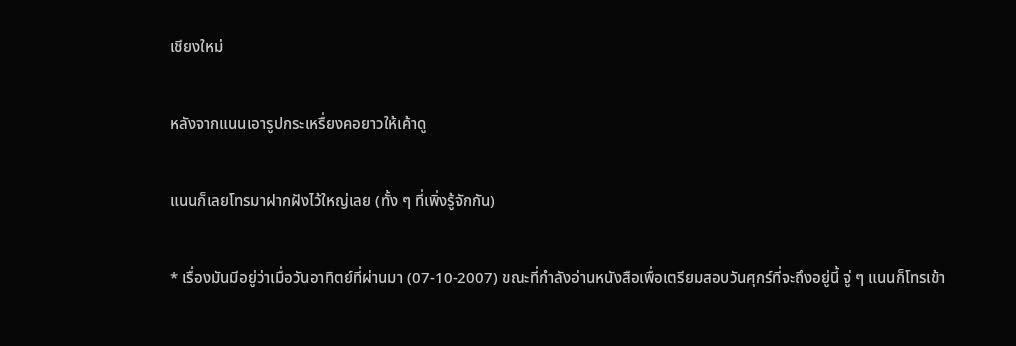เชียงใหม่

หลังจากแนนเอารูปกระเหรื่ยงคอยาวให้เค้าดู

แนนก็เลยโทรมาฝากฝังไว้ใหญ่เลย (ทั้ง ๆ ที่เพิ่งรู้จักกัน)

* เรื่องมันมีอยู่ว่าเมื่อวันอาทิตย์ที่ผ่านมา (07-10-2007) ขณะที่กำลังอ่านหนังสือเพื่อเตรียมสอบวันศุกร์ที่จะถึงอยู่นี้ จู่ ๆ แนนก็โทรเข้า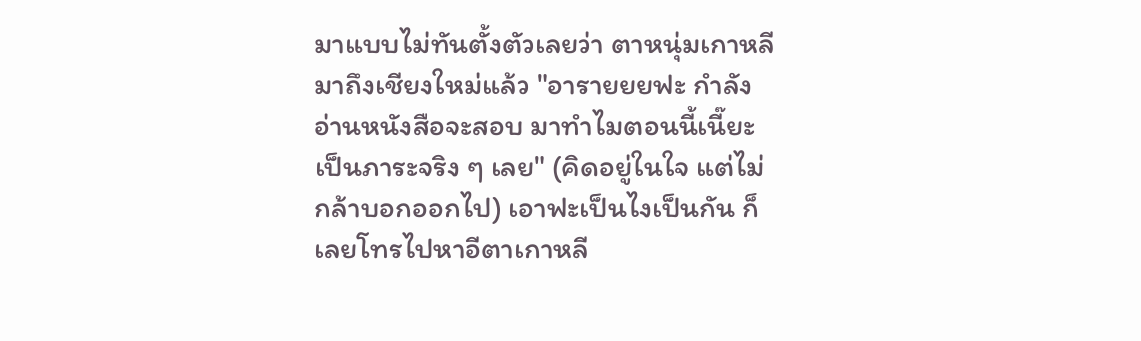มาแบบไม่ทันตั้งตัวเลยว่า ตาหนุ่มเกาหลีมาถึงเชียงใหม่แล้ว "อารายยยฟะ กำลังอ่านหนังสือจะสอบ มาทำไมตอนนี้เนี๊ยะ เป็นภาระจริง ๆ เลย" (คิดอยู่ในใจ แต่ไม่กล้าบอกออกไป) เอาฟะเป็นไงเป็นกัน ก็เลยโทรไปหาอีตาเกาหลี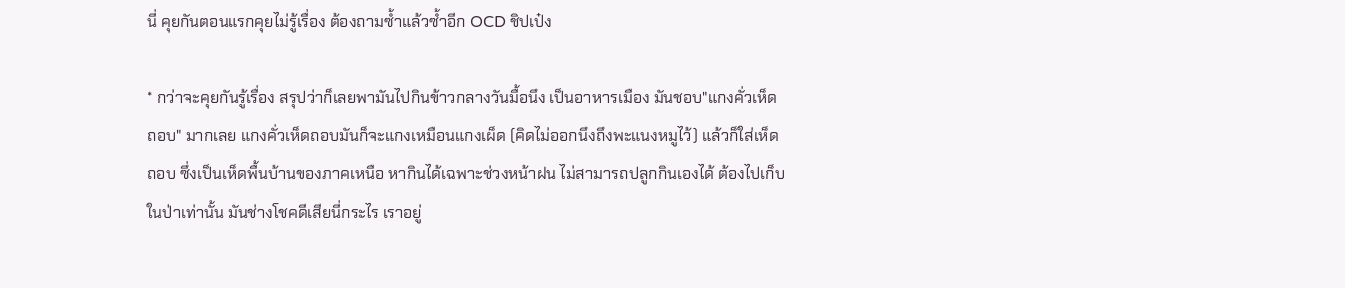นี่ คุยกันตอนแรกคุยไม่รู้เรื่อง ต้องถามซ้ำแล้วซ้ำอีก OCD ชิปเป๋ง

* กว่าจะคุยกันรู้เรื่อง สรุปว่าก็เลยพามันไปกินข้าวกลางวันมื้อนึง เป็นอาหารเมือง มันชอบ"แกงคั่วเห็ดถอบ" มากเลย แกงคั่วเห็ดถอบมันก็จะแกงเหมือนแกงเผ็ด (คิดไม่ออกนึงถึงพะแนงหมูไว้) แล้วก็ใส่เห็ดถอบ ซึ่งเป็นเห็ดพื้นบ้านของภาคเหนือ หากินได้เฉพาะช่วงหน้าฝน ไม่สามารถปลูกกินเองได้ ต้องไปเก็บในป่าเท่านั้น มันช่างโชคดีเสียนี่กระไร เราอยู่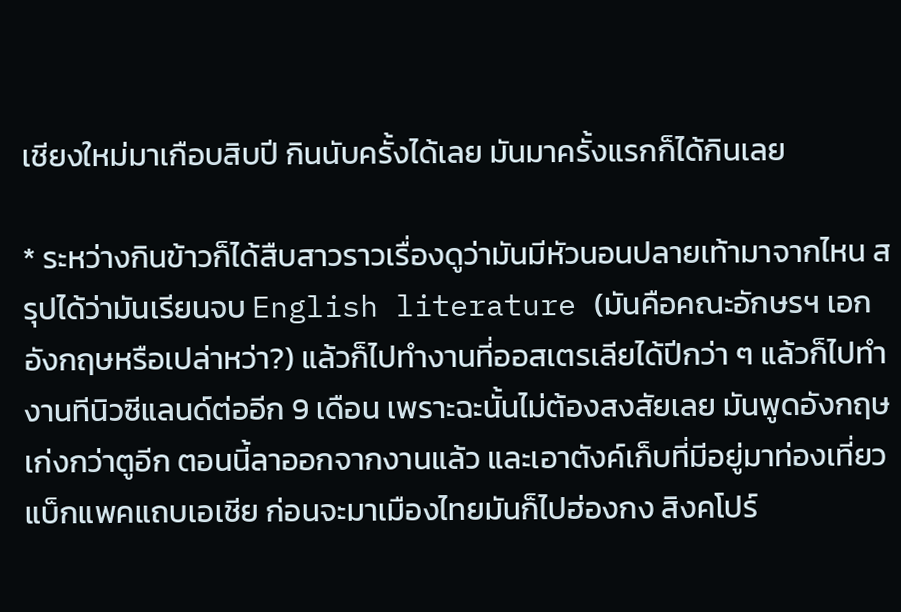เชียงใหม่มาเกือบสิบปี กินนับครั้งได้เลย มันมาครั้งแรกก็ได้กินเลย

* ระหว่างกินข้าวก็ได้สืบสาวราวเรื่องดูว่ามันมีหัวนอนปลายเท้ามาจากไหน สรุปได้ว่ามันเรียนจบ English literature (มันคือคณะอักษรฯ เอกอังกฤษหรือเปล่าหว่า?) แล้วก็ไปทำงานที่ออสเตรเลียได้ปีกว่า ๆ แล้วก็ไปทำงานทีนิวซีแลนด์ต่ออีก 9 เดือน เพราะฉะนั้นไม่ต้องสงสัยเลย มันพูดอังกฤษเก่งกว่าตูอีก ตอนนี้ลาออกจากงานแล้ว และเอาตังค์เก็บที่มีอยู่มาท่องเที่ยวแบ็กแพคแถบเอเชีย ก่อนจะมาเมืองไทยมันก็ไปฮ่องกง สิงคโปร์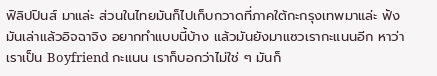ฟิลิปปินส์ มาแล่ะ ส่วนในไทยมันก็ไปเก็บกวาดที่ภาคใต้กะกรุงเทพมาแล่ะ ฟังมันเล่าแล้วอิจฉาจิง อยากทำแบบนี้บ้าง แล้วมันยังมาแซวเรากะแนนอีก หาว่าเราเป็น Boyfriend กะแนน เราก็บอกว่าไม่ใช่ ๆ มันก็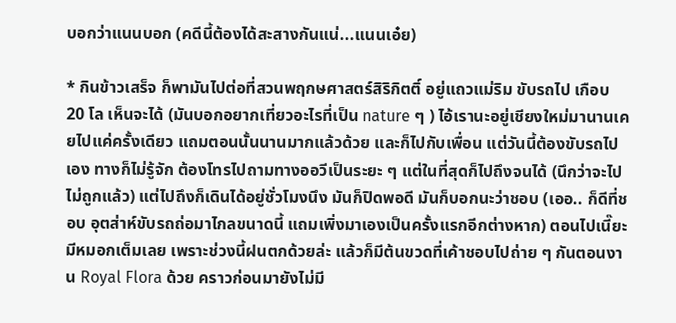บอกว่าแนนบอก (คดีนี้ต้องได้สะสางกันแน่...แนนเอ๋ย)

* กินข้าวเสร็จ ก็พามันไปต่อที่สวนพฤกษศาสตร์สิริกิตติ์ อยู่แถวแม่ริม ขับรถไป เกือบ 20 โล เห็นจะได้ (มันบอกอยากเที่ยวอะไรที่เป็น nature ๆ ) ไอ้เรานะอยู่เชียงใหม่มานานเคยไปแค่ครั้งเดียว แถมตอนนั้นนานมากแล้วด้วย และก็ไปกับเพื่อน แต่วันนี้ต้องขับรถไปเอง ทางก็ไม่รู้จัก ต้องโทรไปถามทางออวีเป็นระยะ ๆ แต่ในที่สุดก็ไปถึงจนได้ (นึกว่าจะไปไม่ถูกแล้ว) แต่ไปถึงก็เดินได้อยู่ชั่วโมงนึง มันก็ปิดพอดี มันก็บอกนะว่าชอบ (เออ.. ก็ดีที่ชอบ อุตส่าห์ขับรถถ่อมาไกลขนาดนี้ แถมเพิ่งมาเองเป็นครั้งแรกอีกต่างหาก) ตอนไปเนี๊ยะ มีหมอกเต็มเลย เพราะช่วงนี้ฝนตกด้วยล่ะ แล้วก็มีต้นขวดที่เค้าชอบไปถ่าย ๆ กันตอนงาน Royal Flora ด้วย คราวก่อนมายังไม่มี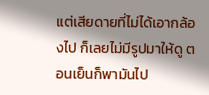แต่เสียดายที่ไม่ได้เอากล้องไป ก็เลยไม่มีรูปมาให้ดู ตอนเย็นก็พามันไป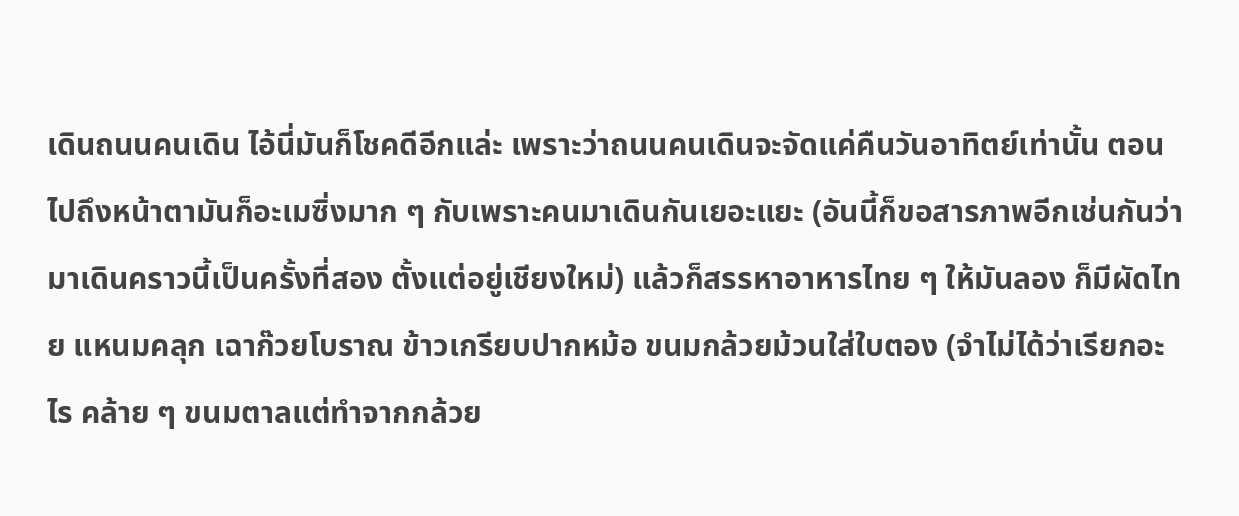เดินถนนคนเดิน ไอ้นี่มันก็โชคดีอีกแล่ะ เพราะว่าถนนคนเดินจะจัดแค่คืนวันอาทิตย์เท่านั้น ตอนไปถึงหน้าตามันก็อะเมซิ่งมาก ๆ กับเพราะคนมาเดินกันเยอะแยะ (อันนี้ก็ขอสารภาพอีกเช่นกันว่า มาเดินคราวนี้เป็นครั้งที่สอง ตั้งแต่อยู่เชียงใหม่) แล้วก็สรรหาอาหารไทย ๆ ให้มันลอง ก็มีผัดไทย แหนมคลุก เฉาก๊วยโบราณ ข้าวเกรียบปากหม้อ ขนมกล้วยม้วนใส่ใบตอง (จำไม่ได้ว่าเรียกอะไร คล้าย ๆ ขนมตาลแต่ทำจากกล้วย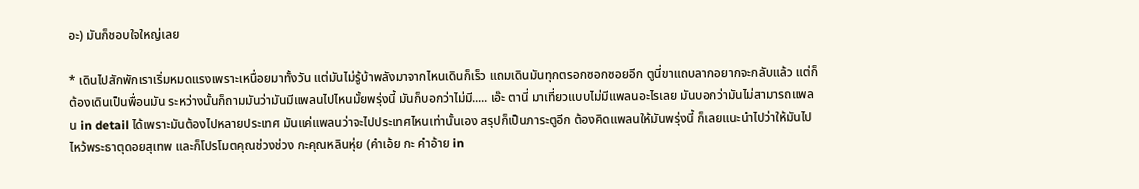อะ) มันก็ชอบใจใหญ่เลย

* เดินไปสักพักเราเริ่มหมดแรงเพราะเหนื่อยมาทั้งวัน แต่มันไม่รู้บ้าพลังมาจากไหนเดินก็เร็ว แถมเดินมันทุกตรอกซอกซอยอีก ตูนี่ขาแถบลากอยากจะกลับแล้ว แต่ก็ต้องเดินเป็นพื่อนมัน ระหว่างนั้นก็ถามมันว่ามันมีแพลนไปไหนมั้ยพรุ่งนี้ มันก็บอกว่าไม่มี..... เอ๊ะ ตานี่ มาเที่ยวแบบไม่มีแพลนอะไรเลย มันบอกว่ามันไม่สามารถแพลน in detail ได้เพราะมันต้องไปหลายประเทศ มันแค่แพลนว่าจะไปประเทศไหนเท่านั้นเอง สรุปก็เป็นภาระตูอีก ต้องคิดแพลนให้มันพรุ่งนี้ ก็เลยแนะนำไปว่าให้มันไปไหว้พระธาตุดอยสุเทพ และก็โปรโมตคุณช่วงช่วง กะคุณหลินหุ่ย (คำเอ้ย กะ คำอ้าย in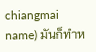chiangmai name) มันก็ทำห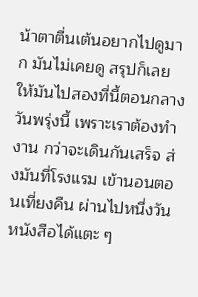น้าตาตื่นเต้นอยากไปดูมาก มันไม่เคยดู สรุปก็เลยให้มันไปสองที่นี้ตอนกลางวันพรุ่งนี้ เพราะเราต้องทำงาน กว่าจะเดินกันเสร็จ ส่งมันที่โรงแรม เข้านอนตอนเที่ยงคืน ผ่านไปหนึ่งวันหนังสือได้แตะ ๆ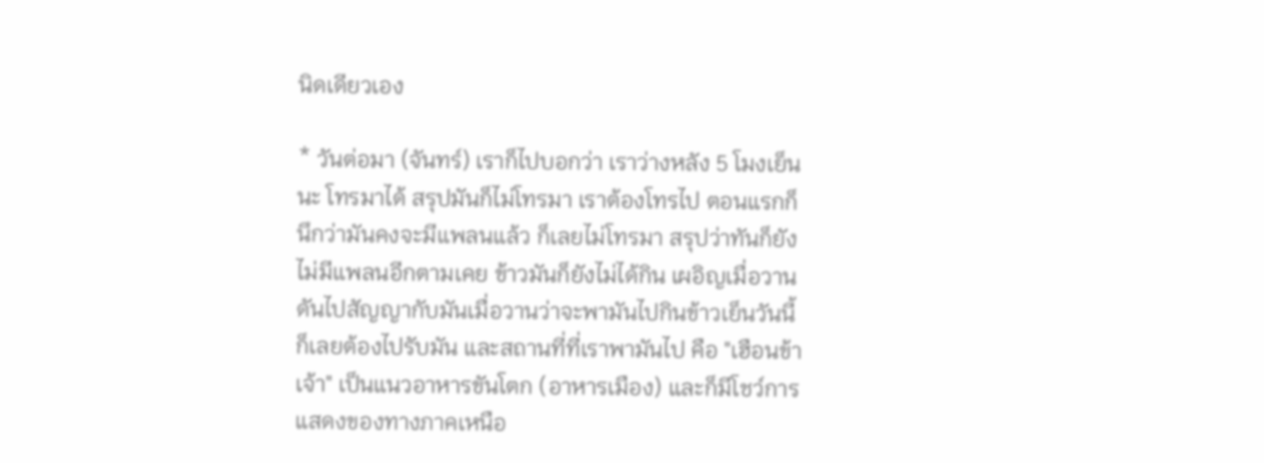นิดเดียวเอง

* วันต่อมา (จันทร์) เราก็ไปบอกว่า เราว่างหลัง 5 โมงเย็นนะ โทรมาได้ สรุปมันก็ไม่โทรมา เราต้องโทรไป ตอนแรกก็นึกว่ามันคงจะมีแพลนแล้ว ก็เลยไม่โทรมา สรุปว่าทันก็ยังไม่มีแพลนอีกตามเคย ข้าวมันก็ยังไม่ได้กิน เผอิญเมื่อวานดันไปสัญญากับมันเมื่อวานว่าจะพามันไปกินข้าวเย็นวันนี้ ก็เลยต้องไปรับมัน และสถานที่ที่เราพามันไป คือ "เฮือนข้าเจ้า" เป็นแนวอาหารขันโตก (อาหารเมือง) และก็มีโชว์การแสดงของทางภาคเหนือ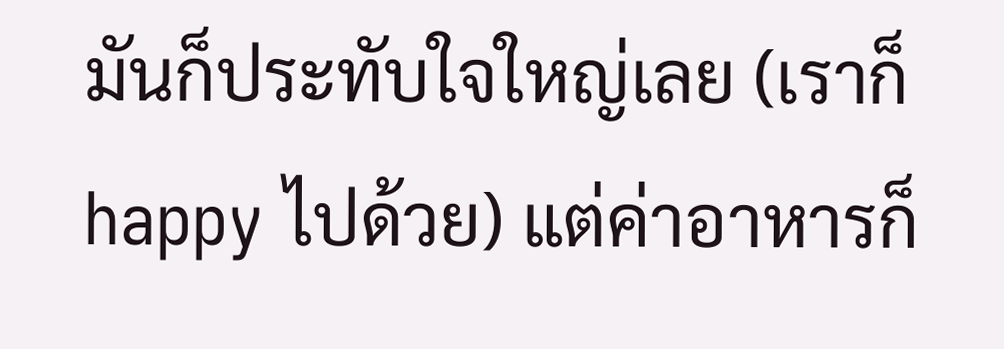มันก็ประทับใจใหญ่เลย (เราก็ happy ไปด้วย) แต่ค่าอาหารก็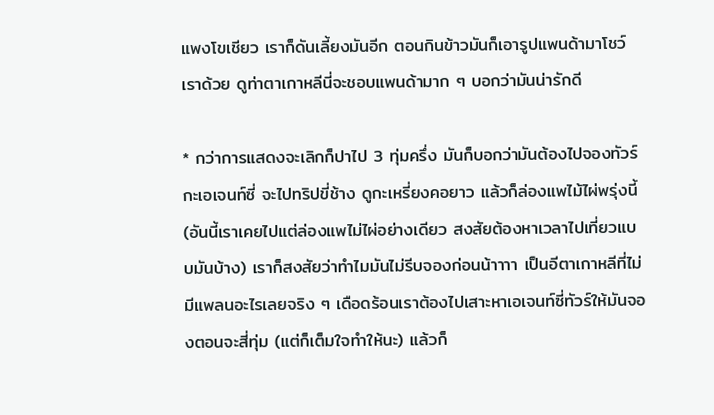แพงโขเชียว เราก็ดันเลี้ยงมันอีก ตอนกินข้าวมันก็เอารูปแพนด้ามาโชว์เราด้วย ดูท่าตาเกาหลีนี่จะชอบแพนด้ามาก ๆ บอกว่ามันน่ารักดี

* กว่าการแสดงจะเลิกก็ปาไป 3 ทุ่มครึ่ง มันก็บอกว่ามันต้องไปจองทัวร์กะเอเจนท์ซี่ จะไปทริปขี่ช้าง ดูกะเหรี่ยงคอยาว แล้วก็ล่องแพไม้ไผ่พรุ่งนี้ (อันนี้เราเคยไปแต่ล่องแพไม่ไผ่อย่างเดียว สงสัยต้องหาเวลาไปเที่ยวแบบมันบ้าง) เราก็สงสัยว่าทำไมมันไม่รีบจองก่อนน้าาาา เป็นอีตาเกาหลีที่ไม่มีแพลนอะไรเลยจริง ๆ เดือดร้อนเราต้องไปเสาะหาเอเจนท์ซี่ทัวร์ให้มันจองตอนจะสี่ทุ่ม (แต่ก็เต็มใจทำให้นะ) แล้วก็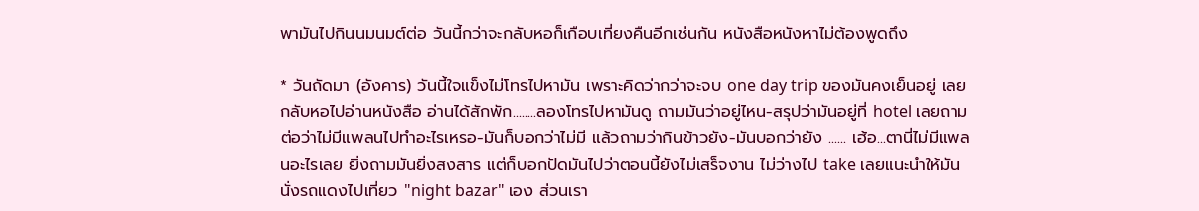พามันไปกินนมนมต์ต่อ วันนี้กว่าจะกลับหอก็เกือบเที่ยงคืนอีกเช่นกัน หนังสือหนังหาไม่ต้องพูดถึง

* วันถัดมา (อังคาร) วันนี้ใจแข็งไม่โทรไปหามัน เพราะคิดว่ากว่าจะจบ one day trip ของมันคงเย็นอยู่ เลยกลับหอไปอ่านหนังสือ อ่านได้สักพัก........ลองโทรไปหามันดู ถามมันว่าอยู่ไหน-สรุปว่ามันอยู่ที่ hotel เลยถามต่อว่าไม่มีแพลนไปทำอะไรเหรอ-มันก็บอกว่าไม่มี แล้วถามว่ากินข้าวยัง-มันบอกว่ายัง ...... เฮ้อ...ตานี่ไม่มีแพลนอะไรเลย ยิ่งถามมันยิ่งสงสาร แต่ก็บอกปัดมันไปว่าตอนนี้ยังไม่เสร็จงาน ไม่ว่างไป take เลยแนะนำให้มันนั่งรถแดงไปเที่ยว "night bazar" เอง ส่วนเรา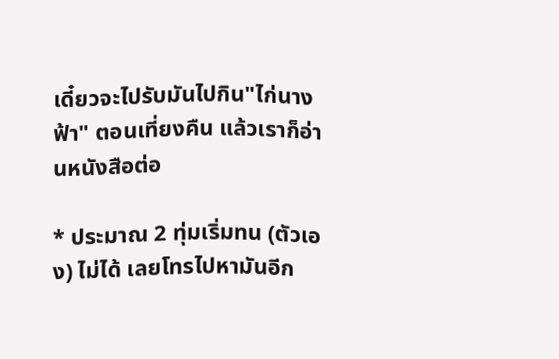เดี๋ยวจะไปรับมันไปกิน"ไก่นางฟ้า" ตอนเที่ยงคืน แล้วเราก็อ่านหนังสือต่อ

* ประมาณ 2 ทุ่มเริ่มทน (ตัวเอง) ไม่ได้ เลยโทรไปหามันอีก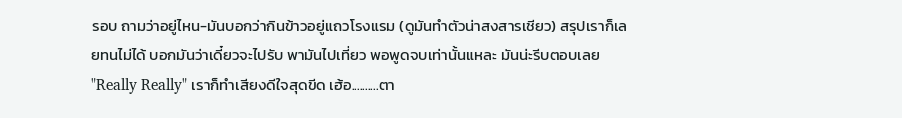รอบ ถามว่าอยู่ไหน-มันบอกว่ากินข้าวอยู่แถวโรงแรม (ดูมันทำตัวน่าสงสารเชียว) สรุปเราก็เลยทนไม่ได้ บอกมันว่าเดี๋ยวจะไปรับ พามันไปเที่ยว พอพูดจบเท่านั้นแหละ มันน่ะรีบตอบเลย "Really Really" เราก็ทำเสียงดีใจสุดขีด เฮ้อ..........ตา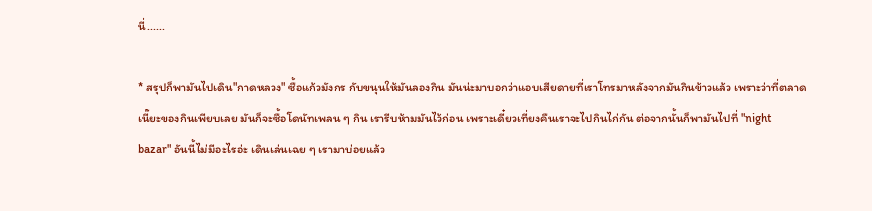นี่......

* สรุปก็พามันไปเดิน"กาดหลวง" ซื้อแก้วมังกร กับขนุนให้มันลองกิน มันน่ะมาบอกว่าแอบเสียดายที่เราโทรมาหลังจากมันกินข้าวแล้ว เพราะว่าที่ตลาดเนี๊ยะของกินเพียบเลย มันก็จะซื้อโดนัทเพลน ๆ กิน เรารีบห้ามมันไว้ก่อน เพราะเดี๋ยวเที่ยงคืนเราจะไปกินไก่กัน ต่อจากนั้นก็พามันไปที่ "night bazar" อันนี้ไม่มีอะไรอ่ะ เดินเล่นเฉย ๆ เรามาบ่อยแล้ว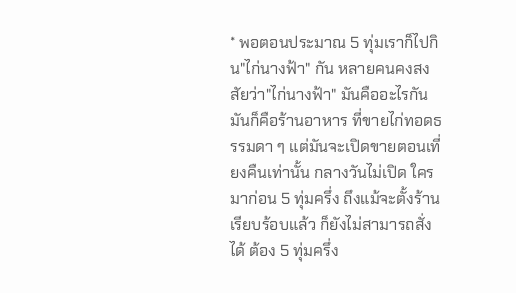* พอตอนประมาณ 5 ทุ่มเราก็ไปกิน"ไก่นางฟ้า" กัน หลายคนคงสงสัยว่า"ไก่นางฟ้า" มันคืออะไรกัน มันก็คือร้านอาหาร ที่ขายไก่ทอดธรรมดา ๆ แต่มันจะเปิดขายตอนเที่ยงคืนเท่านั้น กลางวันไม่เปิด ใครมาก่อน 5 ทุ่มครึ่ง ถึงแม้จะตั้งร้านเรียบร้อบแล้ว ก็ยังไม่สามารถสั่งได้ ต้อง 5 ทุ่มครึ่ง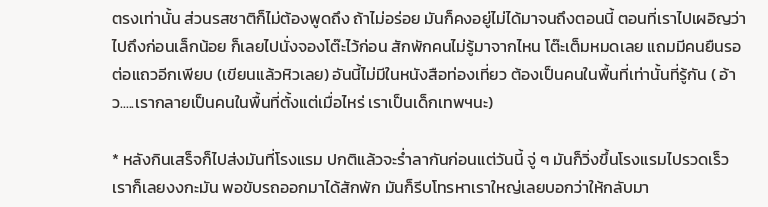ตรงเท่านั้น ส่วนรสชาติก็ไม่ต้องพูดถึง ถ้าไม่อร่อย มันก็คงอยู่ไม่ได้มาจนถึงตอนนี้ ตอนที่เราไปเผอิญว่าไปถึงก่อนเล็กน้อย ก็เลยไปนั่งจองโต๊ะไว้ก่อน สักพักคนไม่รู้มาจากไหน โต๊ะเต็มหมดเลย แถมมีคนยืนรอต่อแถวอีกเพียบ (เขียนแล้วหิวเลย) อันนี้ไม่มีในหนังสือท่องเที่ยว ต้องเป็นคนในพื้นที่เท่านั้นที่รู้กัน ( อ้าว.....เรากลายเป็นคนในพื้นที่ตั้งแต่เมื่อไหร่ เราเป็นเด็กเทพฯนะ)

* หลังกินเสร็จก็ไปส่งมันที่โรงแรม ปกติแล้วจะร่ำลากันก่อนแต่วันนี้ จู่ ๆ มันก็วิ่งขึ้นโรงแรมไปรวดเร็ว เราก็เลยงงกะมัน พอขับรถออกมาได้สักพัก มันก็รีบโทรหาเราใหญ่เลยบอกว่าให้กลับมา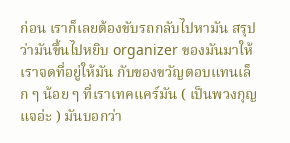ก่อน เราก็เลยต้องขับรถกลับไปหามัน สรุปว่ามันขึ้นไปหยิบ organizer ของมันมาให้เราจดที่อยู่ให้มัน กับของขวัญตอบแทนเล็ก ๆ น้อย ๆ ที่เราเทคแคร์มัน ( เป็นพวงกุญแจอ่ะ ) มันบอกว่า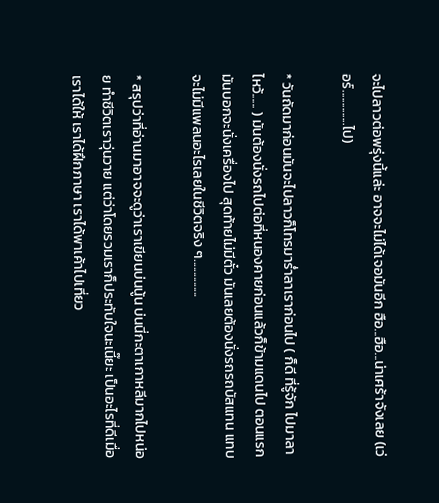จะไปลาวต่อพรุ่งนี้แล่ะ อาจจะไม่ได้เจอมันอีก ฮือ...ฮือ...น่าเศร้าจังเลย (เว่อร์..............ไป)

* วันถัดมาก่อนมันจะไปลาวก็โทรมาร่ำลาเราก่อนไป ( ก็ดี ที่รู้จัก ไปมาลาไหว้...... ) มันต้องนั่งรถไปต่อที่หนองคายก่อนแล้วก็ข้ามแดนไป ตอนแรกมันบอกจะนั่งเครื่องไป สุดท้ายไม่มีตั๋ว มันเลยต้องนั่งรถรถบัสแทน แทบจะไม่มีแพลนอะไรเลยในชีวิตจริง ๆ...............

* สรุปว่าที่อ่านมาอาจจะดูว่าเราเขียนบ่นนู้น บ่นนี่กะตาเกาหลีมากไปหน่อย ทำชีวิตเราวุ่นวาย แต่ว่าโดยรวมเราก็ประทับใจนะเนี๊ยะ เป็นอะไรที่ดีเมื่อเราได้ให้ เราได้ฝึกภาษา เราได้พาเค้าไปเที่ยว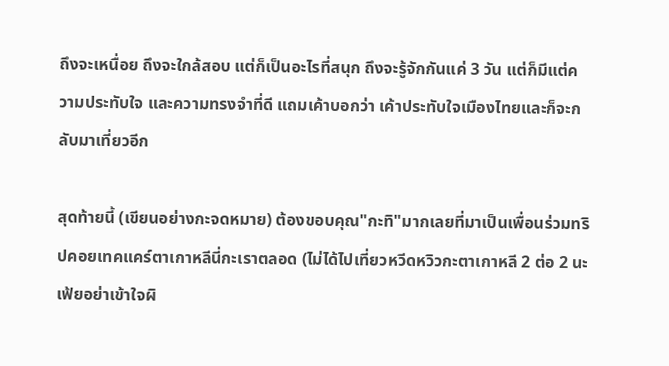ถึงจะเหนื่อย ถึงจะใกล้สอบ แต่ก็เป็นอะไรที่สนุก ถึงจะรู้จักกันแค่ 3 วัน แต่ก็มีแต่ความประทับใจ และความทรงจำที่ดี แถมเค้าบอกว่า เค้าประทับใจเมืองไทยและก็จะกลับมาเที่ยวอีก

สุดท้ายนี้ (เขียนอย่างกะจดหมาย) ต้องขอบคุณ"กะทิ"มากเลยที่มาเป็นเพื่อนร่วมทริปคอยเทคแคร์ตาเกาหลีนี่กะเราตลอด (ไม่ได้ไปเที่ยวหวีดหวิวกะตาเกาหลี 2 ต่อ 2 นะเฟ้ยอย่าเข้าใจผิ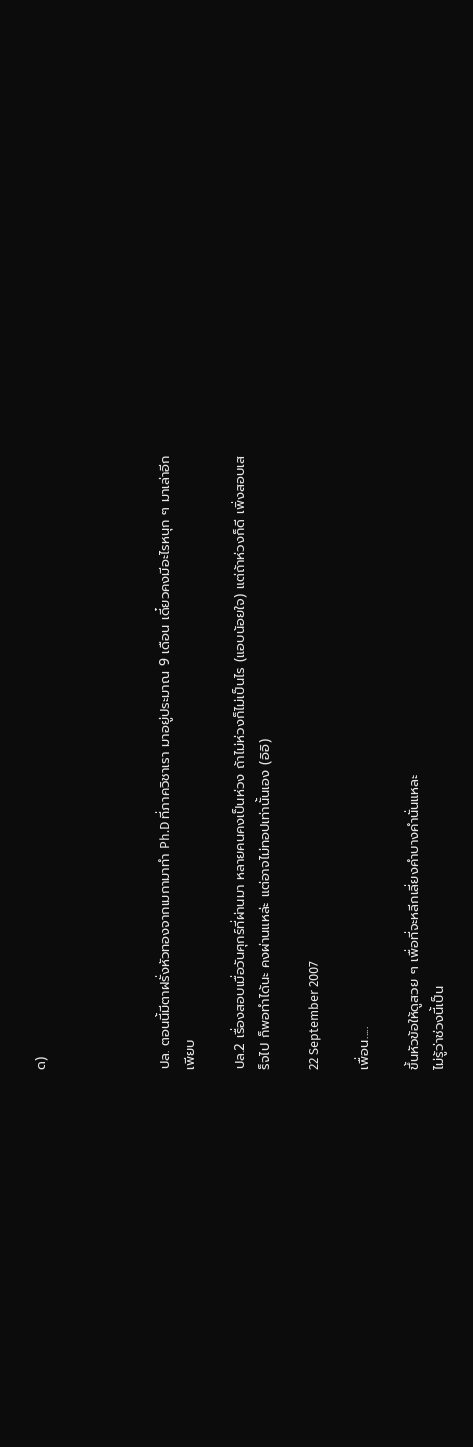ด)




ปล. ตอนนี้มีตาฝรั่งหัวทองจากเมกามาทำ Ph.D ที่ภาควิชาเรา มาอยู่ประมาณ 9 เดือน เดี๋ยวคงมีอะไรหนุก ๆ มาเล่าอีกเพียบ

ปล.2 เรื่องสอบเมื่อวันศุกร์ที่ผ่านมา หลายคนคงเป็นห่วง ถ้าไม่ห่วงก็ไม่เป็นไร (แอบน้อยใจ) แต่ถ้าห่วงก็ดี เพิ่งสอบเสร็จไป ก็พอทำได้นะ คงผ่านแหล่ะ แต่อาจไม่ทอปเท่านั้นเอง (อิอิ)

22 September 2007

เพื่อน.....

ขึ้นหัวข้อให้ดูสวย ๆ เพื่อที่จะหลีกเลี่ยงคำบางคำนั่นแหละ
ไม่รู้ว่าช่วงนี้เป็น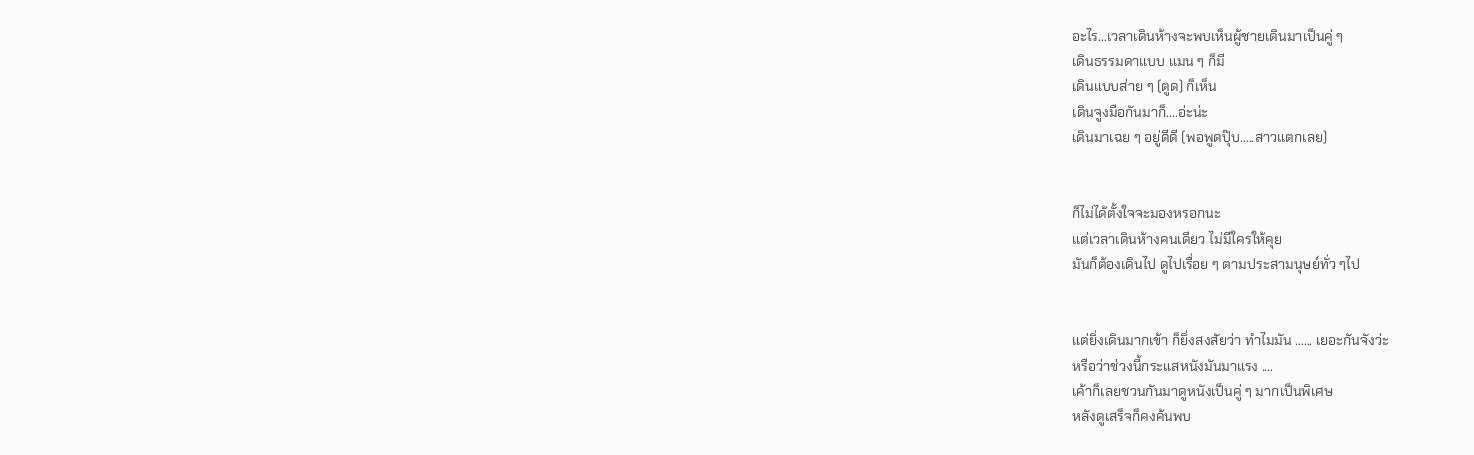อะไร...เวลาเดินห้างจะพบเห็นผู้ชายเดินมาเป็นคู่ ๆ
เดินธรรมดาแบบ แมน ๆ ก็มี
เดินแบบส่าย ๆ (ตูด) ก็เห็น
เดินจูงมือกันมาก็....อ่ะน่ะ
เดินมาเฉย ๆ อยู่ดีดี (พอพูดปุ๊บ.....สาวแตกเลย)


ก็ไม่ได้ตั้งใจจะมองหรอกนะ
แต่เวลาเดินห้างคนเดียว ไม่มีใครให้คุย
มันก็ต้องเดินไป ดูไปเรื่อย ๆ ตามประสามนุษย์ทั่ว ๆไป


แต่ยิ่งเดินมากเข้า ก็ยิ่งสงสัยว่า ทำไมมัน ...... เยอะกันจังว่ะ
หรือว่าช่วงนี้กระแสหนังมันมาแรง ....
เค้าก็เลยชวนกันมาดูหนังเป็นคู่ ๆ มากเป็นพิเศษ
หลังดูเสร็จก็คงค้นพบ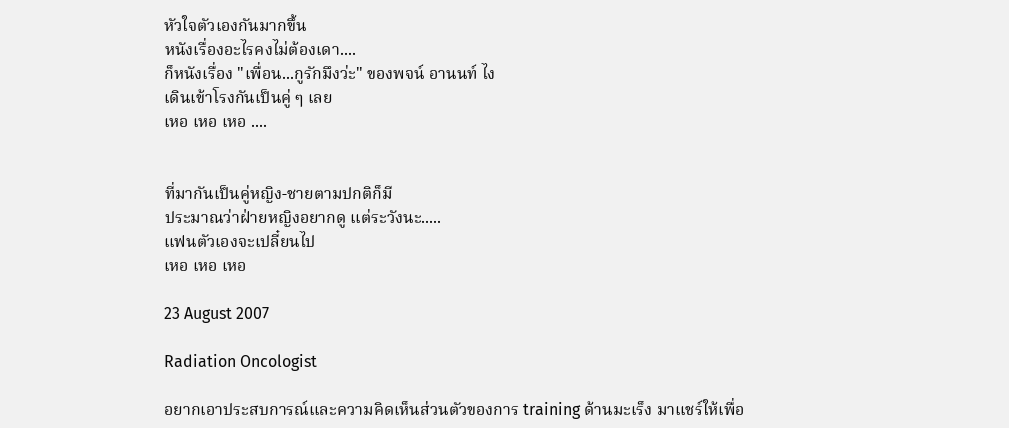หัวใจตัวเองกันมากขึ้น
หนังเรื่องอะไรคงไม่ต้องเดา....
ก็หนังเรื่อง "เพื่อน...กูรักมึงว่ะ" ของพจน์ อานนท์ ไง
เดินเข้าโรงกันเป็นคู่ ๆ เลย
เหอ เหอ เหอ ....


ที่มากันเป็นคู่หญิง-ชายตามปกติก็มี
ประมาณว่าฝ่ายหญิงอยากดู แต่ระวังนะ.....
แฟนตัวเองจะเปลี๋ยนไป
เหอ เหอ เหอ

23 August 2007

Radiation Oncologist

อยากเอาประสบการณ์และความคิดเห็นส่วนตัวของการ training ด้านมะเร็ง มาแชร์ให้เพื่อ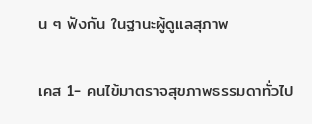น ๆ ฟังกัน ในฐานะผู้ดูแลสุภาพ

เคส 1- คนไข้มาตราจสุขภาพธรรมดาทั่วไป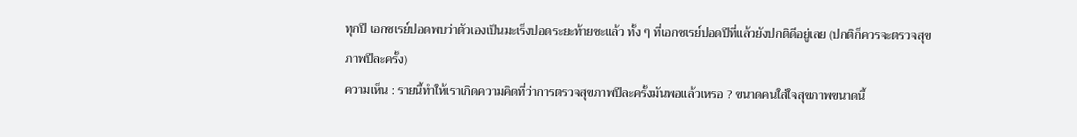ทุกปี เอกซเรย์ปอดพบว่าตัวเองเป็นมะเร็งปอดระยะท้ายซะแล้ว ทั้ง ๆ ที่เอกซเรย์ปอดปีที่แล้วยังปกติดีอยู่เลย (ปกติก็ควรจะตรวจสุขภาพปีละครั้ง)
ความเห็น : รายนี้ทำให้เราเกิดความคิดที่ว่าการตรวจสุขภาพปีละครั้งมันพอแล้วเหรอ ? ขนาดคนใส่ใจสุขภาพขนาดนี้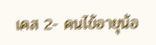เคส 2- คนไข้อายุน้อ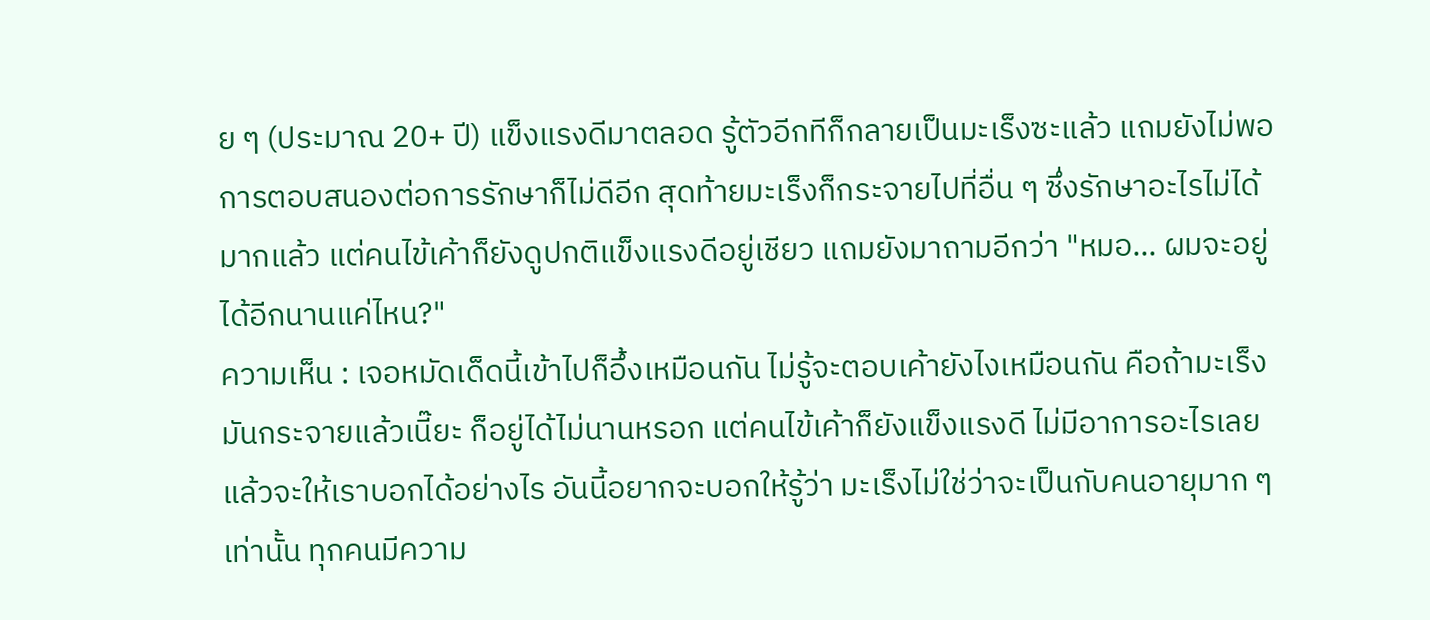ย ๆ (ประมาณ 20+ ปี) แข็งแรงดีมาตลอด รู้ตัวอีกทีก็กลายเป็นมะเร็งซะแล้ว แถมยังไม่พอ การตอบสนองต่อการรักษาก็ไม่ดีอีก สุดท้ายมะเร็งก็กระจายไปที่อื่น ๆ ซึ่งรักษาอะไรไม่ได้มากแล้ว แต่คนไข้เค้าก็ยังดูปกติแข็งแรงดีอยู่เชียว แถมยังมาถามอีกว่า "หมอ... ผมจะอยู่ได้อีกนานแค่ไหน?"
ความเห็น : เจอหมัดเด็ดนี้เข้าไปก็อึ้งเหมือนกัน ไม่รู้จะตอบเค้ายังไงเหมือนกัน คือถ้ามะเร็งมันกระจายแล้วเนี๊ยะ ก็อยู่ได้ไม่นานหรอก แต่คนไข้เค้าก็ยังแข็งแรงดี ไม่มีอาการอะไรเลย แล้วจะให้เราบอกได้อย่างไร อันนี้อยากจะบอกให้รู้ว่า มะเร็งไม่ใช่ว่าจะเป็นกับคนอายุมาก ๆ เท่านั้น ทุกคนมีความ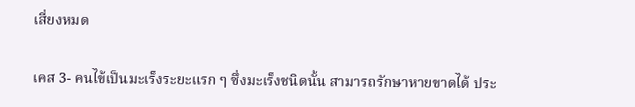เสี่ยงหมด

เคส 3- คนไข้เป็นมะเร็งระยะแรก ๆ ซึ่งมะเร็งชนิดนั้น สามารถรักษาหายขาดได้ ประ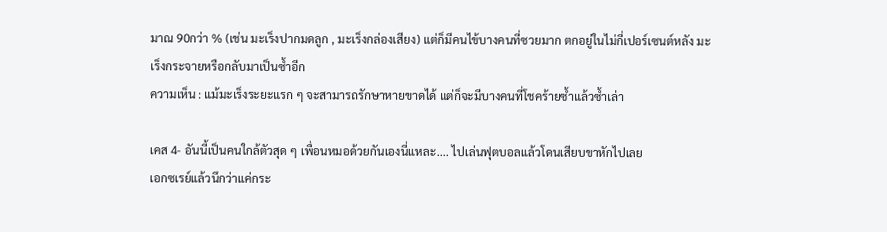มาณ 90กว่า % (เช่น มะเร็งปากมดลูก , มะเร็งกล่องเสียง) แต่ก็มีคนไข้บางคนที่ซวยมาก ตกอยู่ในไม่กี่เปอร์เซนต์หลัง มะเร็งกระจายหรือกลับมาเป็นซ้ำอีก
ความเห็น : แม้มะเร็งระยะแรก ๆ จะสามารถรักษาหายขาดได้ แต่ก็จะมีบางคนที่โชคร้ายซ้ำแล้วซ้ำเล่า

เคส 4- อันนี้เป็นคนใกล้ตัวสุด ๆ เพื่อนหมอด้วยกันเองนี่แหละ.... ไปเล่นฟุตบอลแล้วโดนเสียบขาหักไปเลย
เอกซเรย์แล้วนึกว่าแค่กระ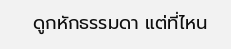ดูกหักธรรมดา แต่ที่ไหน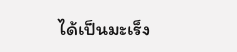ได้เป็นมะเร็ง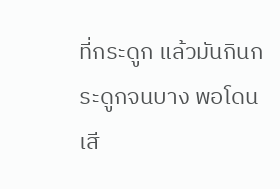ที่กระดูก แล้วมันกินกระดูกจนบาง พอโดนเสี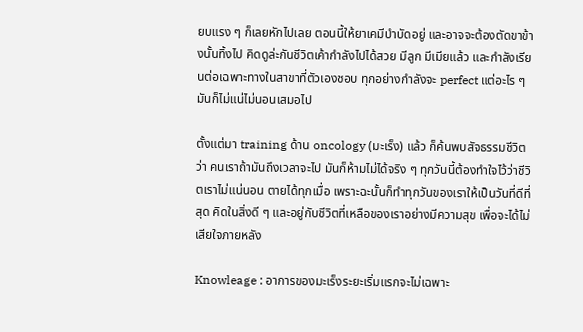ยบแรง ๆ ก็เลยหักไปเลย ตอนนี้ให้ยาเคมีบำบัดอยู่ และอาจจะต้องตัดขาข้างนั้นทิ้งไป คิดดูล่ะกันชีวิตเค้ากำลังไปได้สวย มีลูก มีเมียแล้ว และกำลังเรียนต่อเฉพาะทางในสาขาที่ตัวเองชอบ ทุกอย่างกำลังจะ perfect แต่อะไร ๆ มันก็ไม่แน่ไม่นอนเสมอไป

ตั้งแต่มา training ด้าน oncology (มะเร็ง) แล้ว ก็ค้นพบสัจธรรมชีวิตว่า คนเราถ้ามันถึงเวลาจะไป มันก็ห้ามไม่ได้จริง ๆ ทุกวันนี้ต้องทำใจไว้ว่าชีวิตเราไม่แน่นอน ตายได้ทุกเมื่อ เพราะฉะนั้นก็ทำทุกวันของเราให้เป็นวันที่ดีที่สุด คิดในสิ่งดี ๆ และอยู่กับชีวิตที่เหลือของเราอย่างมีความสุข เพื่อจะได้ไม่เสียใจภายหลัง

Knowleage : อาการของมะเร็งระยะเริ่มแรกจะไม่เฉพาะ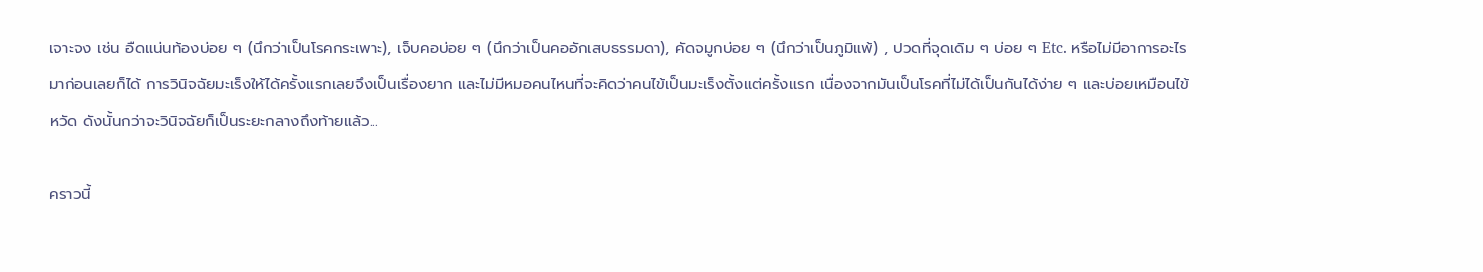เจาะจง เช่น อืดแน่นท้องบ่อย ๆ (นึกว่าเป็นโรคกระเพาะ), เจ็บคอบ่อย ๆ (นึกว่าเป็นคออักเสบธรรมดา), คัดจมูกบ่อย ๆ (นึกว่าเป็นภูมิแพ้) , ปวดที่จุดเดิม ๆ บ่อย ๆ Etc. หรือไม่มีอาการอะไรมาก่อนเลยก็ได้ การวินิจฉัยมะเร็งให้ได้ครั้งแรกเลยจึงเป็นเรื่องยาก และไม่มีหมอคนไหนที่จะคิดว่าคนไข้เป็นมะเร็งตั้งแต่ครั้งแรก เนื่องจากมันเป็นโรคที่ไม่ได้เป็นกันได้ง่าย ๆ และบ่อยเหมือนไข้หวัด ดังนั้นกว่าจะวินิจฉัยก็เป็นระยะกลางถึงท้ายแล้ว...

คราวนี้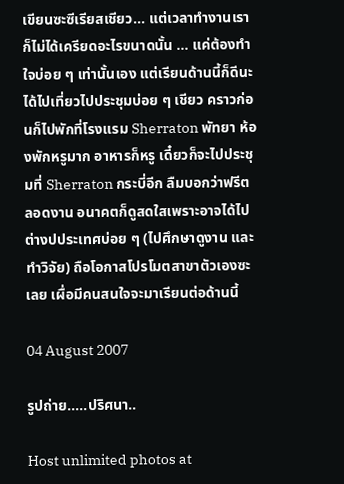เขียนซะซีเรียสเชียว... แต่เวลาทำงานเราก็ไม่ได้เครียดอะไรขนาดนั้น ... แค่ต้องทำใจบ่อย ๆ เท่านั้นเอง แต่เรียนด้านนี้ก็ดีนะ ได้ไปเที่ยวไปประชุมบ่อย ๆ เชียว คราวก่อนก็ไปพักที่โรงแรม Sherraton พัทยา ห้องพักหรูมาก อาหารก็หรู เดี๋ยวก็จะไปประชุมที่ Sherraton กระบี่อีก ลืมบอกว่าฟรีตลอดงาน อนาคตก็ดูสดใสเพราะอาจได้ไปต่างปประเทศบ่อย ๆ (ไปศึกษาดูงาน และทำวิจัย) ถือโอกาสโปรโมตสาขาตัวเองซะเลย เผื่อมีคนสนใจจะมาเรียนต่อด้านนี้

04 August 2007

รูปถ่าย.....ปริศนา..

Host unlimited photos at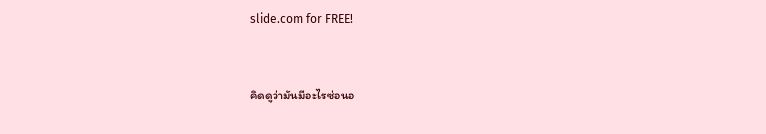slide.com for FREE!


คิดดูว่ามันมีอะไรซ่อนอ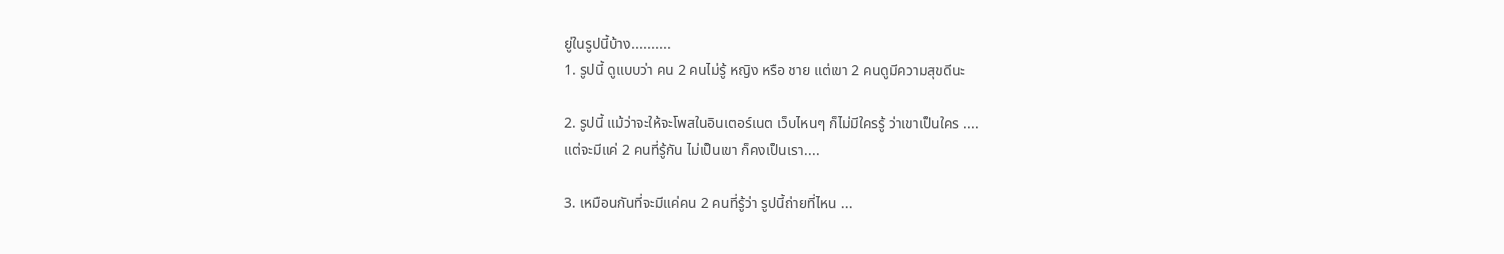ยู่ในรูปนี้บ้าง..........
1. รูปนี้ ดูแบบว่า คน 2 คนไม่รู้ หญิง หรือ ชาย แต่เขา 2 คนดูมีความสุขดีนะ

2. รูปนี้ แม้ว่าจะให้จะโพสในอินเตอร์เนต เว็บไหนๆ ก็ไม่มีใครรู้ ว่าเขาเป็นใคร ....
แต่จะมีแค่ 2 คนที่รู้กัน ไม่เป็นเขา ก็คงเป็นเรา....

3. เหมือนกันที่จะมีแค่คน 2 คนที่รู้ว่า รูปนี้ถ่ายที่ไหน ...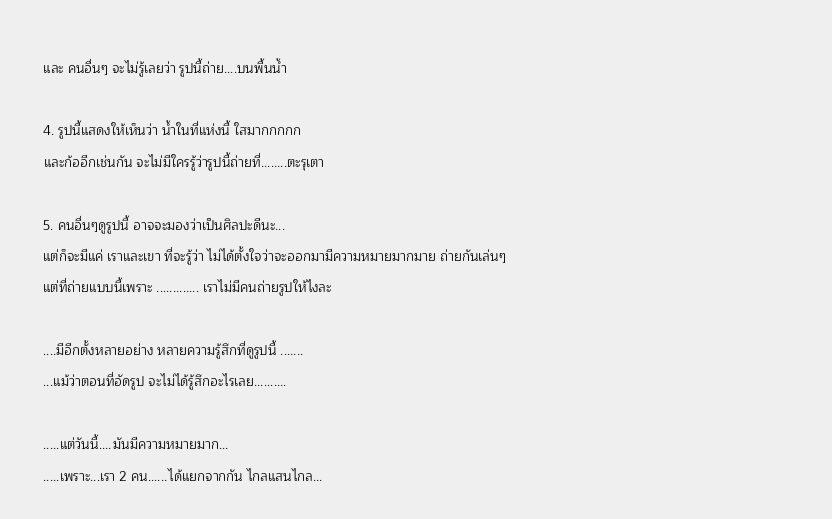และ คนอื่นๆ จะไม่รู้เลยว่า รูปนี้ถ่าย....บนพื้นน้ำ

4. รูปนี้แสดงให้เห็นว่า น้ำในที่แห่งนี้ ใสมากกกกก
และก้ออีกเช่นกัน จะไม่มีใครรู้ว่ารูปนี้ถ่ายที่........ตะรุเตา

5. คนอื่นๆดูรูปนี้ อาจจะมองว่าเป็นศิลปะดีนะ...
แต่ก็จะมีแค่ เราและเขา ที่จะรู้ว่า ไม่ได้ตั้งใจว่าจะออกมามีความหมายมากมาย ถ่ายกันเล่นๆ
แต่ที่ถ่ายแบบนี้เพราะ ............. เราไม่มีคนถ่ายรูปให้ไงละ

....มีอีกตั้งหลายอย่าง หลายความรู้สึกที่ดูรูปนี้ .......
...แม้ว่าตอนที่อัดรูป จะไม่ได้รู้สึกอะไรเลย..........

.....แต่วันนี้....มันมีความหมายมาก...
.....เพราะ...เรา 2 คน......ได้แยกจากกัน ไกลแสนไกล...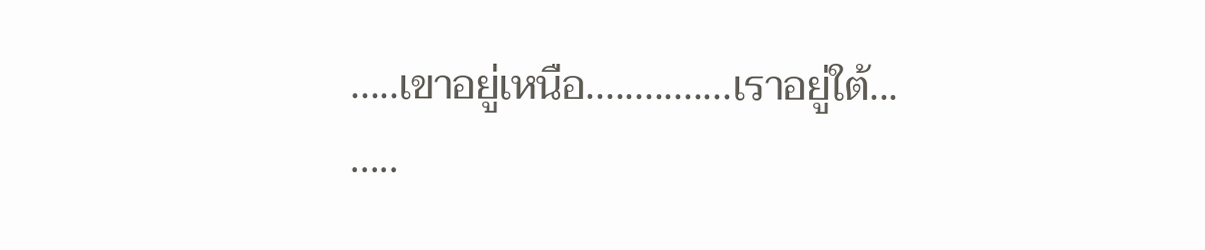.....เขาอยู่เหนือ...............เราอยู่ใต้...
.....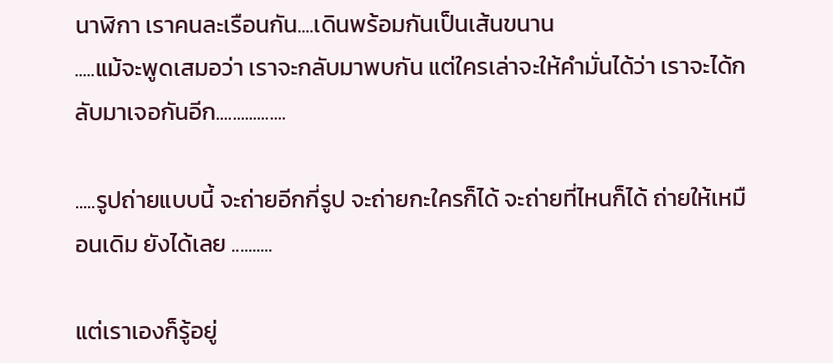นาฬิกา เราคนละเรือนกัน....เดินพร้อมกันเป็นเส้นขนาน
.....แม้จะพูดเสมอว่า เราจะกลับมาพบกัน แต่ใครเล่าจะให้คำมั่นได้ว่า เราจะได้กลับมาเจอกันอีก.................

.....รูปถ่ายแบบนี้ จะถ่ายอีกกี่รูป จะถ่ายกะใครก็ได้ จะถ่ายที่ไหนก็ได้ ถ่ายให้เหมือนเดิม ยังได้เลย ..........

แต่เราเองก็รู้อยู่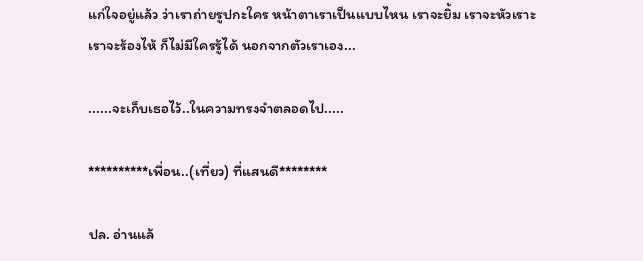แก่ใจอยู่แล้ว ว่าเราถ่ายรูปกะใคร หน้าตาเราเป็นแบบไหน เราจะยิ้ม เราจะหัวเราะ เราจะร้องไห้ ก็ไม่มีใครรู้ได้ นอกจากตัวเราเอง...

......จะเก็บเธอไว้..ในความทรงจำตลอดไป.....

**********เพื่อน..(เที่ยว) ที่แสนดี********

ปล. อ่านแล้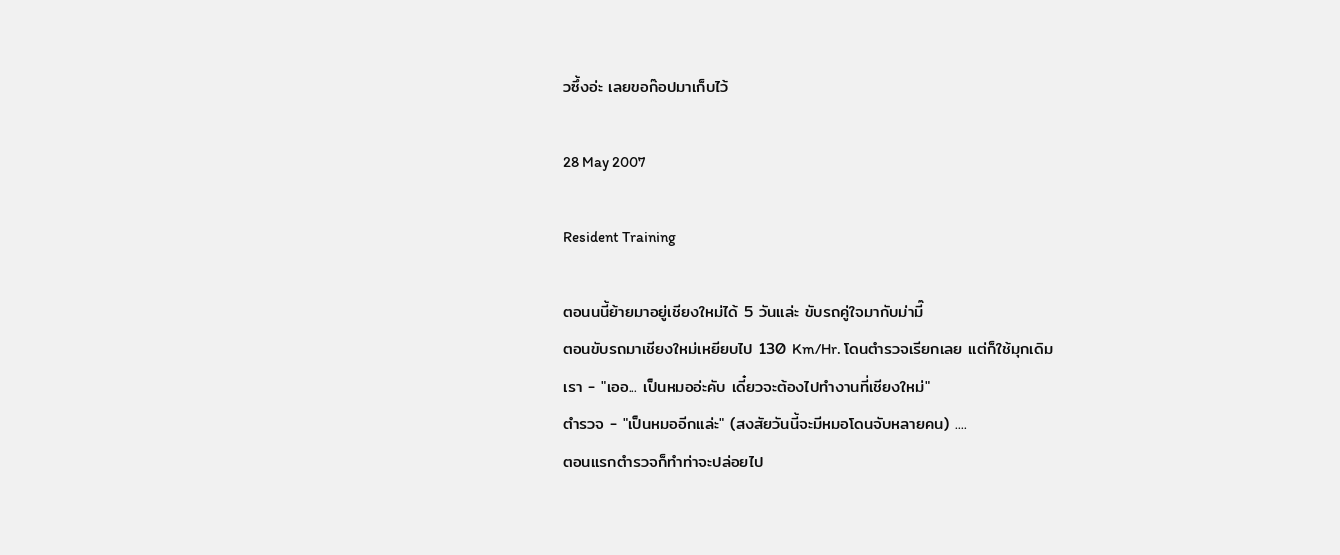วซึ้งอ่ะ เลยขอก๊อปมาเก็บไว้

28 May 2007

Resident Training

ตอนนนี้ย้ายมาอยู่เชียงใหม่ได้ 5 วันแล่ะ ขับรถคู่ใจมากับม่ามี๊
ตอนขับรถมาเชียงใหม่เหยียบไป 130 Km/Hr. โดนตำรวจเรียกเลย แต่ก็ใช้มุกเดิม
เรา - "เออ... เป็นหมออ่ะคับ เดี๋ยวจะต้องไปทำงานที่เชียงใหม่"
ตำรวจ - "เป็นหมออีกแล่ะ" (สงสัยวันนี้จะมีหมอโดนจับหลายคน) ....
ตอนแรกตำรวจก็ทำท่าจะปล่อยไป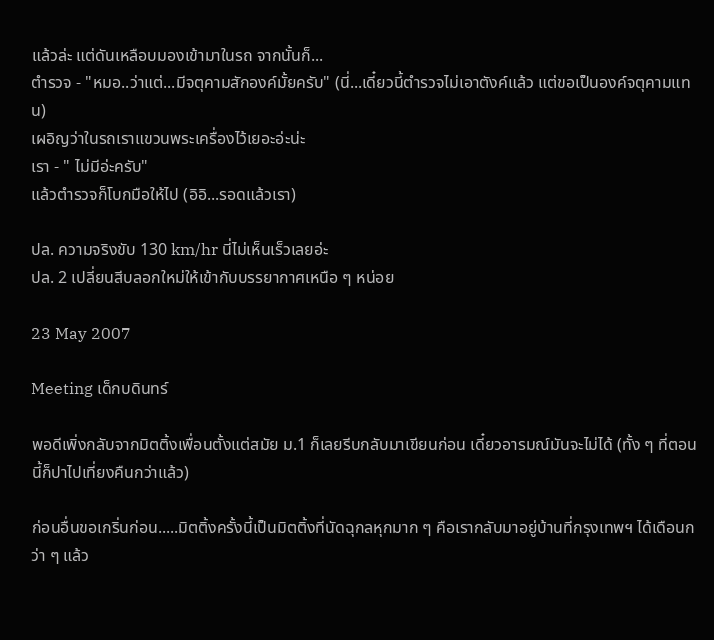แล้วล่ะ แต่ดันเหลือบมองเข้ามาในรถ จากนั้นก็...
ตำรวจ - "หมอ..ว่าแต่...มีจตุคามสักองค์มั้ยครับ" (นี่...เดี๋ยวนี้ตำรวจไม่เอาตังค์แล้ว แต่ขอเป็นองค์จตุคามแทน)
เผอิญว่าในรถเราแขวนพระเครื่องไว้เยอะอ่ะน่ะ
เรา - " ไม่มีอ่ะครับ"
แล้วตำรวจก็โบกมือให้ไป (อิอิ...รอดแล้วเรา)

ปล. ความจริงขับ 130 km/hr นี่ไม่เห็นเร็วเลยอ่ะ
ปล. 2 เปลี่ยนสีบลอกใหม่ให้เข้ากับบรรยากาศเหนือ ๆ หน่อย

23 May 2007

Meeting เด็กบดินทร์

พอดีเพิ่งกลับจากมิตติ้งเพื่อนตั้งแต่สมัย ม.1 ก็เลยรีบกลับมาเขียนก่อน เดี๋ยวอารมณ์มันจะไม่ได้ (ทั้ง ๆ ที่ตอนนี้ก็ปาไปเที่ยงคืนกว่าแล้ว)

ก่อนอื่นขอเกริ่นก่อน.....มิตติ้งครั้งนี้เป็นมิตติ้งที่นัดฉุกลหุกมาก ๆ คือเรากลับมาอยู่บ้านที่กรุงเทพฯ ได้เดือนกว่า ๆ แล้ว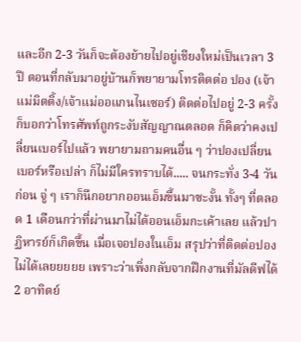และอีก 2-3 วันก็จะต้องย้ายไปอยู่เชียงใหม่เป็นเวลา 3 ปี ตอนที่กลับมาอยู่บ้านก็พยายามโทรติดต่อ ปอง (เจ้าแม่มิตติ้ง/เจ้าแม่ออแกนไนเซอร์) ติดต่อไปอยู่ 2-3 ครั้งก็บอกว่าโทรศัพท์ถูกระงับสัญญาณตลอด ก็คิดว่าคงเปลี่ยนเบอร์ไปแล้ว พยายามถามคนอื่น ๆ ว่าปองเปลี่ยนเบอร์หรือเปล่า ก็ไม่มีใครทราบได้..... จนกระทั่ง 3-4 วันก่อน จู่ ๆ เราก็นึกอยากออนเอ็มขึ้นมาซะงั้น ทั้งๆ ที่ตลอด 1 เดือนกว่าที่ผ่านมาไม่ได้ออนเอ็มกะเค้าเลย แล้วปาฏิหารย์ก็เกิดขึ้น เมื่อเจอปองในเอ็ม สรุปว่าที่ติดต่อปองไม่ได้เลยยยยย เพราะว่าเพิ่งกลับจากฝึกงานที่มัลดีฟได้ 2 อาทิตย์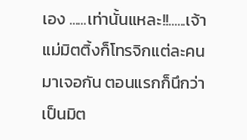เอง ......เท่านั้นแหละ!!......เจ้าแม่มิตติ้งก็โทรจิกแต่ละคนมาเจอกัน ตอนแรกก็นึกว่าเป็นมิต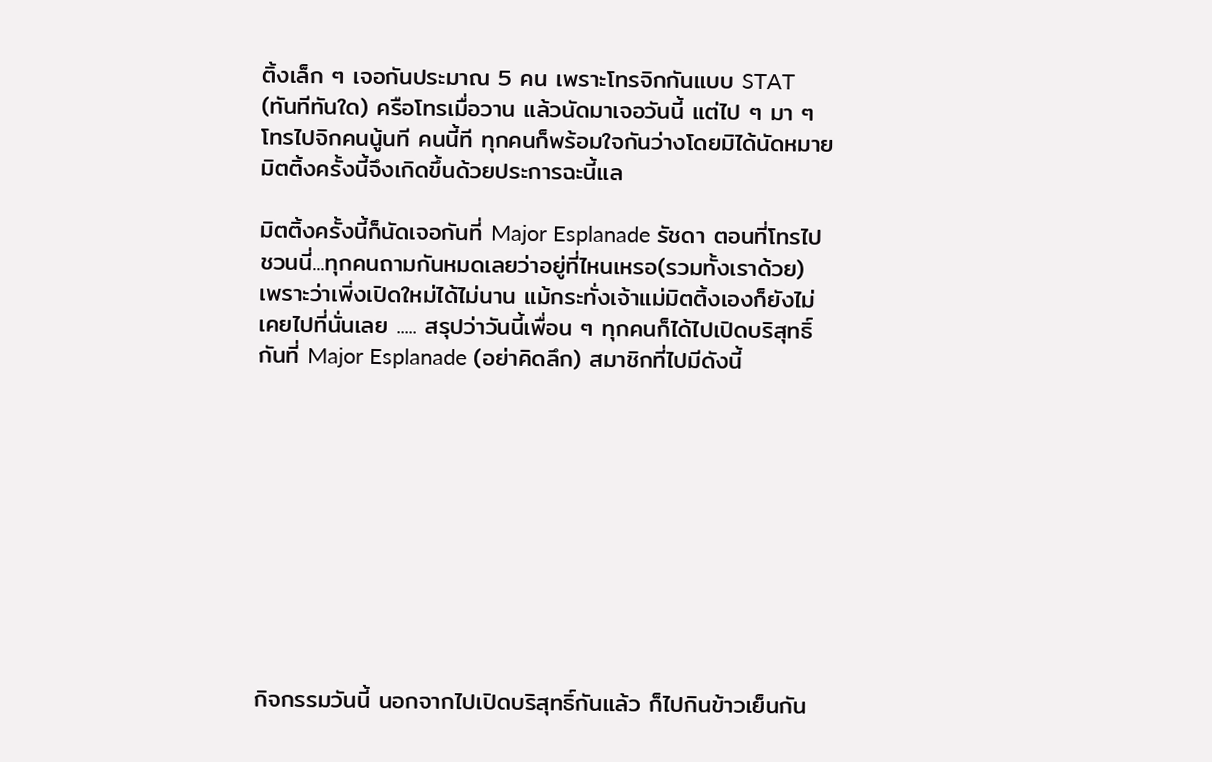ติ้งเล็ก ๆ เจอกันประมาณ 5 คน เพราะโทรจิกกันแบบ STAT (ทันทีทันใด) ครือโทรเมื่อวาน แล้วนัดมาเจอวันนี้ แต่ไป ๆ มา ๆ โทรไปจิกคนนู้นที คนนี้ที ทุกคนก็พร้อมใจกันว่างโดยมิได้นัดหมาย มิตติ้งครั้งนี้จึงเกิดขึ้นด้วยประการฉะนี้แล

มิตติ้งครั้งนี้ก็นัดเจอกันที่ Major Esplanade รัชดา ตอนที่โทรไปชวนนี่...ทุกคนถามกันหมดเลยว่าอยู่ที่ไหนเหรอ(รวมทั้งเราด้วย) เพราะว่าเพิ่งเปิดใหม่ได้ไม่นาน แม้กระทั่งเจ้าแม่มิตติ้งเองก็ยังไม่เคยไปที่นั่นเลย ..... สรุปว่าวันนี้เพื่อน ๆ ทุกคนก็ได้ไปเปิดบริสุทธิ์กันที่ Major Esplanade (อย่าคิดลึก) สมาชิกที่ไปมีดังนี้










กิจกรรมวันนี้ นอกจากไปเปิดบริสุทธิ์กันแล้ว ก็ไปกินข้าวเย็นกัน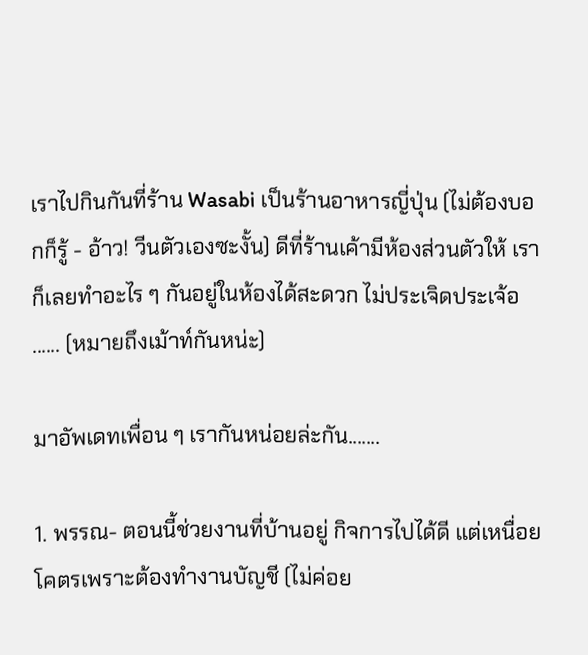เราไปกินกันที่ร้าน Wasabi เป็นร้านอาหารญี่ปุ่น (ไม่ต้องบอกก็รู้ - อ้าว! วีนตัวเองซะงั้น) ดีที่ร้านเค้ามีห้องส่วนตัวให้ เราก็เลยทำอะไร ๆ กันอยู่ในห้องได้สะดวก ไม่ประเจิดประเจ้อ ...... (หมายถึงเม้าท์กันหน่ะ)

มาอัพเดทเพื่อน ๆ เรากันหน่อยล่ะกัน.......

1. พรรณ- ตอนนี้ช่วยงานที่บ้านอยู่ กิจการไปได้ดี แต่เหนื่อยโคตรเพราะต้องทำงานบัญชี (ไม่ค่อย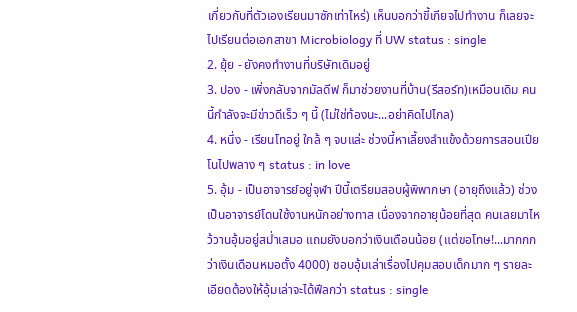เกี่ยวกับที่ตัวเองเรียนมาซักเท่าไหร่) เห็นบอกว่าขี้เกียจไปทำงาน ก็เลยจะไปเรียนต่อเอกสาขา Microbiology ที่ UW status : single
2. ยุ้ย - ยังคงทำงานที่บริษัทเดิมอยู่
3. ปอง - เพิ่งกลับจากมัลดีฟ ก็มาช่วยงานที่บ้าน(รีสอร์ท)เหมือนเดิม คนนี้กำลังจะมีข่าวดีเร็ว ๆ นี้ (ไม่ใช่ท้องนะ...อย่าคิดไปไกล)
4. หนึ่ง - เรียนโทอยู่ ใกล้ ๆ จบแล่ะ ช่วงนี้หาเลี้ยงลำแข้งด้วยการสอนเปียโนไปพลาง ๆ status : in love
5. อุ้ม - เป็นอาจารย์อยู่จุฬา ปีนี้เตรียมสอบผู้พิพากษา (อายุถึงแล้ว) ช่วงเป็นอาจารย์โดนใช้งานหนักอย่างทาส เนื่องจากอายุน้อยที่สุด คนเลยมาไหว้วานอุ้มอยู่สม่ำเสมอ แถมยังบอกว่าเงินเดือนน้อย (แต่ขอโทษ!...มากกกว่าเงินเดือนหมอตั้ง 4000) ชอบอุ้มเล่าเรื่องไปคุมสอบเด็กมาก ๆ รายละเอียดต้องให้อุ้มเล่าจะได้ฟีลกว่า status : single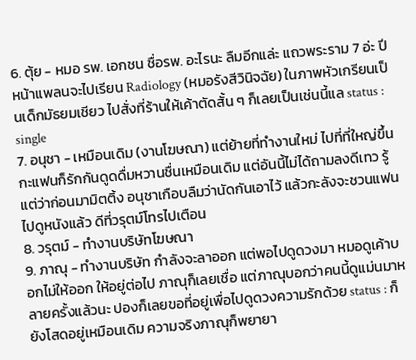6. ตุ้ย - หมอ รพ. เอกชน ชื่อรพ. อะไรนะ ลืมอีกแล่ะ แถวพระราม 7 อ่ะ ปีหน้าแพลนจะไปเรียน Radiology (หมอรังสีวินิจฉัย) ในภาพหัวเกรียนเป็นเด็กมัธยมเชียว ไปสั่งที่ร้านให้เค้าตัดสั้น ๆ ก็เลยเป็นเช่นนี้แล status : single
7. อนุชา - เหมือนเดิม (งานโฆษณา) แต่ย้ายที่ทำงานใหม่ ไปที่ที่ใหญ่ขึ้น กะแฟนก็รักกันดูดดื่มหวานชื่นเหมือนเดิม แต่อันนี้ไม่ได้ถามลงดีเทว รู้แต่ว่าก่อนมามิตติ้ง อนุชาเกือบลืมว่านัดกันเอาไว้ แล้วกะลังจะชวนแฟนไปดูหนังแล้ว ดีที่วรุตม์โทรไปเตือน
8. วรุตม์ - ทำงานบริษัทโฆษณา
9. ภาณุ - ทำงานบริษัท กำลังจะลาออก แต่พอไปดูดวงมา หมอดูเค้าบอกไม่ให้ออก ให้อยู่ต่อไป ภาณุก็เลยเชื่อ แต่ภาณุบอกว่าคนนี้ดูแม่นมาหลายครั้งแล้วนะ ปองก็เลยขอที่อยู่เพื่อไปดูดวงความรักด้วย status : ก็ยังโสดอยู่เหมือนเดิม ความจริงภาณุก็พยายา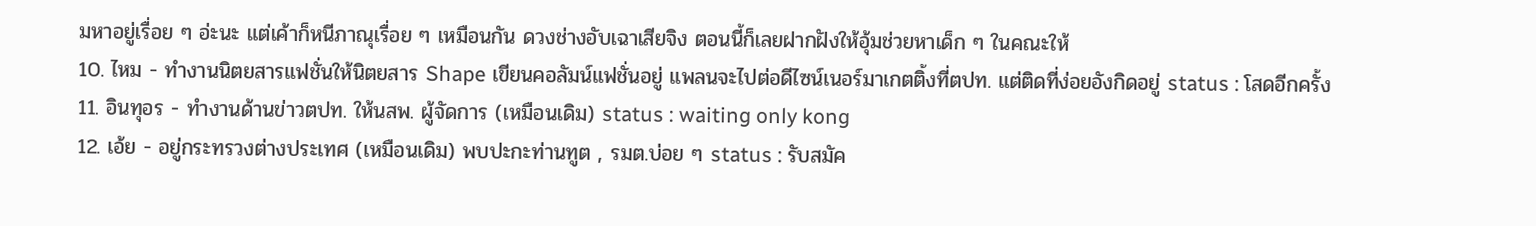มหาอยู่เรื่อย ๆ อ่ะนะ แต่เค้าก็หนีภาณุเรื่อย ๆ เหมือนกัน ดวงช่างอับเฉาเสียจิง ตอนนี้ก็เลยฝากฝังให้อุ้มช่วยหาเด็ก ๆ ในคณะให้
10. ไหม - ทำงานนิตยสารแฟชั่นให้นิตยสาร Shape เขียนคอลัมน์แฟชั่นอยู่ แพลนจะไปต่อดีไซน์เนอร์มาเกตติ้งที่ตปท. แต่ติดที่ง่อยอังกิดอยู่ status : โสดอีกครั้ง
11. อินทุอร - ทำงานด้านข่าวตปท. ให้นสพ. ผู้จัดการ (เหมือนเดิม) status : waiting only kong
12. เอ้ย - อยู่กระทรวงต่างประเทศ (เหมือนเดิม) พบปะกะท่านทูต , รมต.บ่อย ๆ status : รับสมัค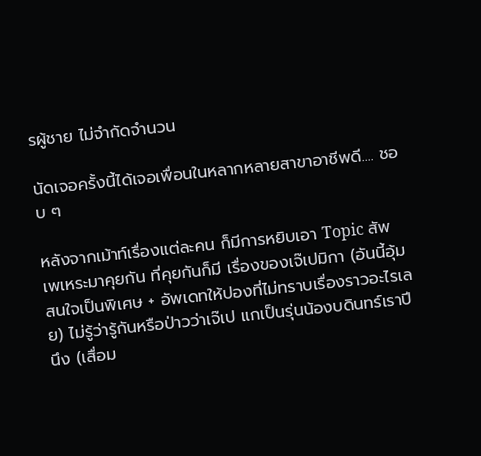รผู้ชาย ไม่จำกัดจำนวน

นัดเจอครั้งนี้ได้เจอเพื่อนในหลากหลายสาขาอาชีพดี.... ชอบ ๆ

หลังจากเม้าท์เรื่องแต่ละคน ก็มีการหยิบเอา Topic สัพเพเหระมาคุยกัน ที่คุยกันก็มี เรื่องของเจ๊เปมิกา (อันนี้อุ้มสนใจเป็นพิเศษ + อัพเดทให้ปองที่ไม่ทราบเรื่องราวอะไรเลย) ไม่รู้ว่ารู้กันหรือป่าวว่าเจ๊เป แกเป็นรุ่นน้องบดินทร์เราปีนึง (เสื่อม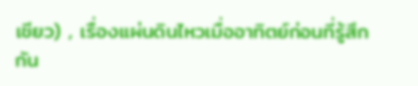เชียว) , เรื่องแผ่นดินไหวเมื่ออาทิตย์ก่อนที่รู้สึกกัน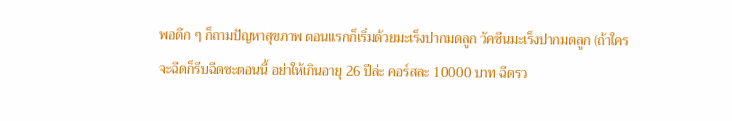พอดึก ๆ ก็ถามปัญหาสุขภาพ ตอนแรกก็เริ่มด้วยมะเร็งปากมดลูก วัคซีนมะเร็งปากมดลูก (ถ้าใครจะฉีดก็รีบฉีดซะตอนนี้ อย่าให้เกินอายุ 26 ปีล่ะ คอร์สละ 10000 บาท ฉีดรว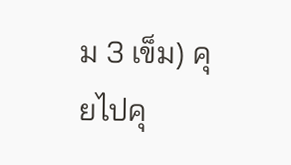ม 3 เข็ม) คุยไปคุ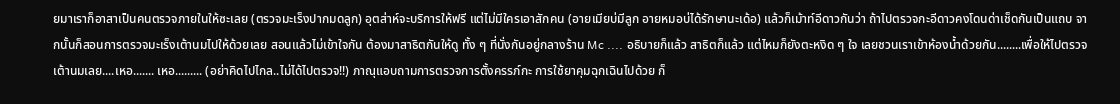ยมาเราก็อาสาเป็นคนตรวจภายในให้ซะเลย (ตรวจมะเร็งปากมดลูก) อุตส่าห์จะบริการให้ฟรี แต่ไม่มีใครเอาสักคน (อายเมียบ่มีลูก อายหมอบ่ได้รักษานะเด้อ) แล้วก็เม้าท์อีดาวกันว่า ถ้าไปตรวจกะอีดาวคงโดนด่าเช็ดกันเป็นแถบ จากนั้นก็สอนการตรวจมะเร็งเต้านมไปให้ด้วยเลย สอนแล้วไม่เข้าใจกัน ต้องมาสาธิตกันให้ดู ทั้ง ๆ ที่นั่งกันอยู่กลางร้าน Mc .... อธิบายก็แล้ว สาธิตก็แล้ว แต่ไหมก็ยังตะหงิด ๆ ใจ เลยชวนเราเข้าห้องน้ำด้วยกัน........เพื่อให้ไปตรวจเต้านมเลย....เหอ....... เหอ......... (อย่าคิดไปไกล..ไม่ได้ไปตรวจ!!) ภาณุแอบถามการตรวจการตั้งครรภ์กะ การใช้ยาคุมฉุกเฉินไปด้วย ก็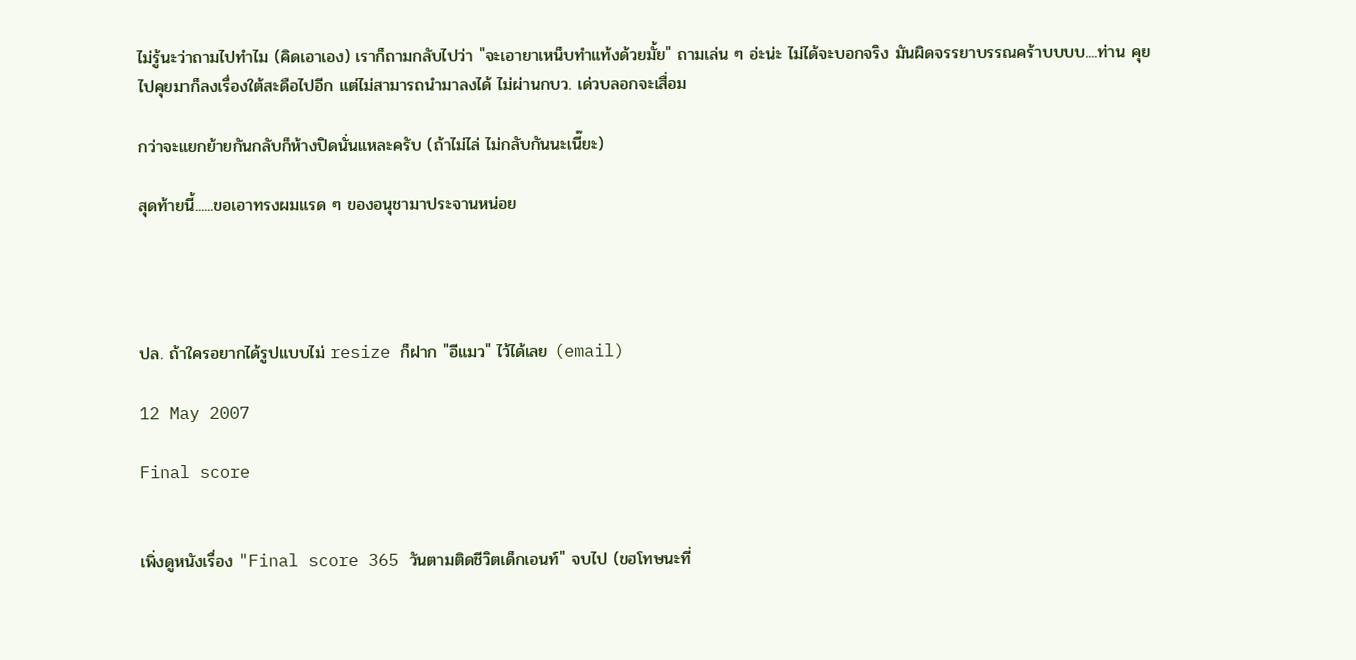ไม่รู้นะว่าถามไปทำไม (คิดเอาเอง) เราก็ถามกลับไปว่า "จะเอายาเหน็บทำแท้งด้วยมั้ย" ถามเล่น ๆ อ่ะน่ะ ไม่ได้จะบอกจริง มันผิดจรรยาบรรณคร้าบบบบ....ท่าน คุยไปคุยมาก็ลงเรื่องใต้สะดือไปอีก แต่ไม่สามารถนำมาลงได้ ไม่ผ่านกบว. เด่วบลอกจะเสื่อม

กว่าจะแยกย้ายกันกลับก็ห้างปิดนั่นแหละครับ (ถ้าไม่ไล่ ไม่กลับกันนะเนี๊ยะ)

สุดท้ายนี้......ขอเอาทรงผมแรด ๆ ของอนุชามาประจานหน่อย




ปล. ถ้าใครอยากได้รูปแบบไม่ resize ก็ฝาก "อีแมว" ไว้ได้เลย (email)

12 May 2007

Final score


เพิ่งดูหนังเรื่อง "Final score 365 วันตามติดชีวิตเด็กเอนท์" จบไป (ขฮโทษนะที่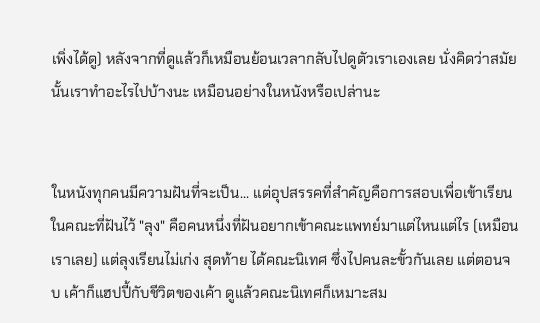เพิ่งได้ดู) หลังจากที่ดูแล้วก็เหมือนย้อนเวลากลับไปดูตัวเราเองเลย นั่งคิดว่าสมัยนั้นเราทำอะไรไปบ้างนะ เหมือนอย่างในหนังหรือเปล่านะ


ในหนังทุกคนมีความฝันที่จะเป็น... แต่อุปสรรคที่สำคัญคือการสอบเพื่อเข้าเรียนในคณะที่ฝันไว้ "ลุง" คือคนหนึ่งที่ฝันอยากเข้าคณะแพทย์มาแต่ไหนแต่ไร (เหมือนเราเลย) แต่ลุงเรียนไม่เก่ง สุดท้าย ได้คณะนิเทศ ซึ่งไปคนละขั้วกันเลย แต่ตอนจบ เค้าก็แฮปปี้กับชีวิตของเค้า ดูแล้วคณะนิเทศก็เหมาะสม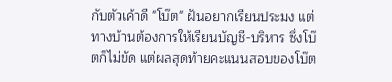กับตัวเค้าดี "โบ๊ต" ฝันอยากเรียนประมง แต่ทางบ้านต้องการให้เรียนบัญชี-บริหาร ซึ่งโบ๊ตก็ไม่ขัด แต่ผลสุดท้ายคะแนนสอบของโบ๊ต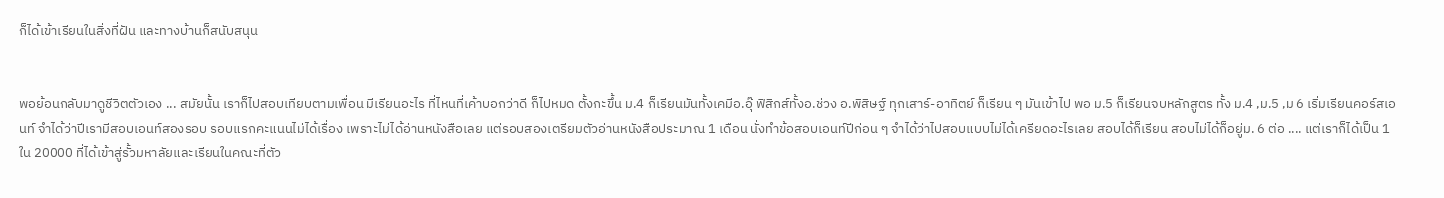ก็ได้เข้าเรียนในสิ่งที่ฝัน และทางบ้านก็สนับสนุน


พอย้อนกลับมาดูชีวิตตัวเอง ... สมัยนั้น เราก็ไปสอบเทียบตามเพื่อน มีเรียนอะไร ที่ไหนที่เค้าบอกว่าดี ก็ไปหมด ตั้งกะขึ้น ม.4 ก็เรียนมันทั้งเคมีอ.อุ๊ ฟิสิกส์ทั้งอ.ช่วง อ.พิสิษฐ์ ทุกเสาร์-อาทิตย์ ก็เรียน ๆ มันเข้าไป พอ ม.5 ก็เรียนจบหลักสูตร ทั้ง ม.4 ,ม.5 ,ม 6 เริ่มเรียนคอร์สเอนท์ จำได้ว่าปีเรามีสอบเอนท์สองรอบ รอบแรกคะแนนไม่ได้เรื่อง เพราะไม่ได้อ่านหนังสือเลย แต่รอบสองเตรียมตัวอ่านหนังสือประมาณ 1 เดือน นั่งทำข้อสอบเอนท์ปีก่อน ๆ จำได้ว่าไปสอบแบบไม่ได้เครียดอะไรเลย สอบได้ก็เรียน สอบไม่ได้ก็อยู่ม. 6 ต่อ .... แต่เราก็ได้เป็น 1 ใน 20000 ที่ได้เข้าสู่รั้วมหาลัยและเรียนในคณะที่ตัว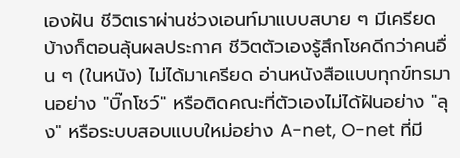เองฝัน ชีวิตเราผ่านช่วงเอนท์มาแบบสบาย ๆ มีเครียดบ้างก็ตอนลุ้นผลประกาศ ชีวิตตัวเองรู้สึกโชคดีกว่าคนอื่น ๆ (ในหนัง) ไม่ได้มาเครียด อ่านหนังสือแบบทุกข์ทรมานอย่าง "บิ๊กโชว์" หรือติดคณะที่ตัวเองไม่ได้ฝันอย่าง "ลุง" หรือระบบสอบแบบใหม่อย่าง A-net, O-net ที่มี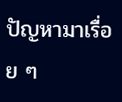ปัญหามาเรื่อย ๆ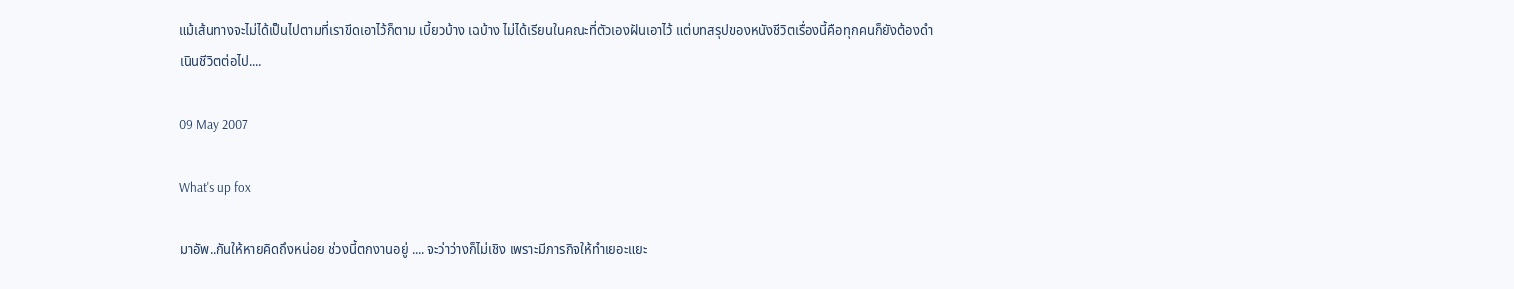แม้เส้นทางจะไม่ได้เป็นไปตามที่เราขีดเอาไว้ก็ตาม เบี้ยวบ้าง เฉบ้าง ไม่ได้เรียนในคณะที่ตัวเองฝันเอาไว้ แต่บทสรุปของหนังชีวิตเรื่องนี้คือทุกคนก็ยังต้องดำเนินชีวิตต่อไป....

09 May 2007

What's up fox

มาอัพ..กันให้หายคิดถึงหน่อย ช่วงนี้ตกงานอยู่ .... จะว่าว่างก็ไม่เชิง เพราะมีภารกิจให้ทำเยอะแยะ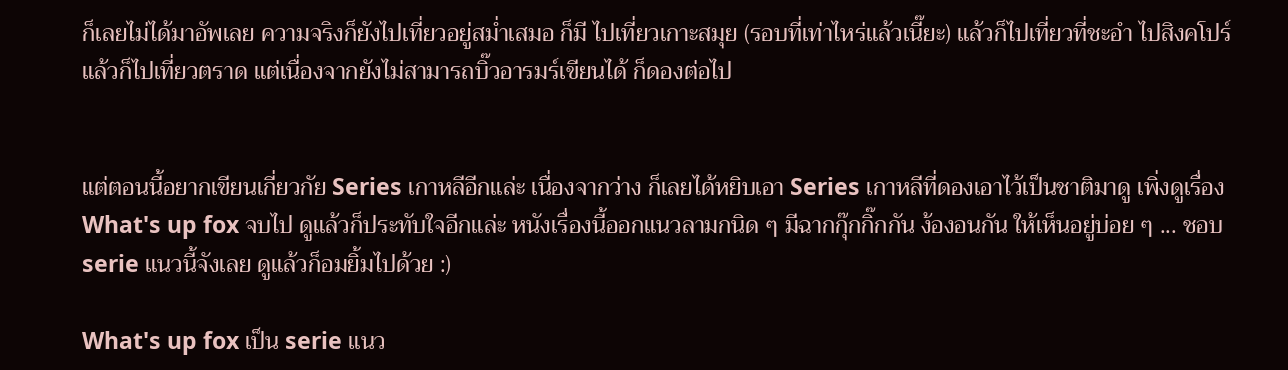ก็เลยไม่ได้มาอัพเลย ความจริงก็ยังไปเที่ยวอยู่สม่ำเสมอ ก็มี ไปเที่ยวเกาะสมุย (รอบที่เท่าไหร่แล้วเนี๊ยะ) แล้วก็ไปเที่ยวที่ชะอำ ไปสิงคโปร์ แล้วก็ไปเที่ยวตราด แต่เนื่องจากยังไม่สามารถบิ๊วอารมร์เขียนได้ ก็ดองต่อไป


แต่ตอนนี้อยากเขียนเกี่ยวกัย Series เกาหลีอีกแล่ะ เนื่องจากว่าง ก็เลยได้หยิบเอา Series เกาหลีที่ดองเอาไว้เป็นชาติมาดู เพิ่งดูเรื่อง What's up fox จบไป ดูแล้วก็ประทับใจอีกแล่ะ หนังเรื่องนี้ออกแนวลามกนิด ๆ มีฉากกุ๊กกิ๊กกัน ง้องอนกัน ให้เห็นอยู่บ่อย ๆ ... ชอบ serie แนวนี้จังเลย ดูแล้วก็อมยิ้มไปด้วย :)

What's up fox เป็น serie แนว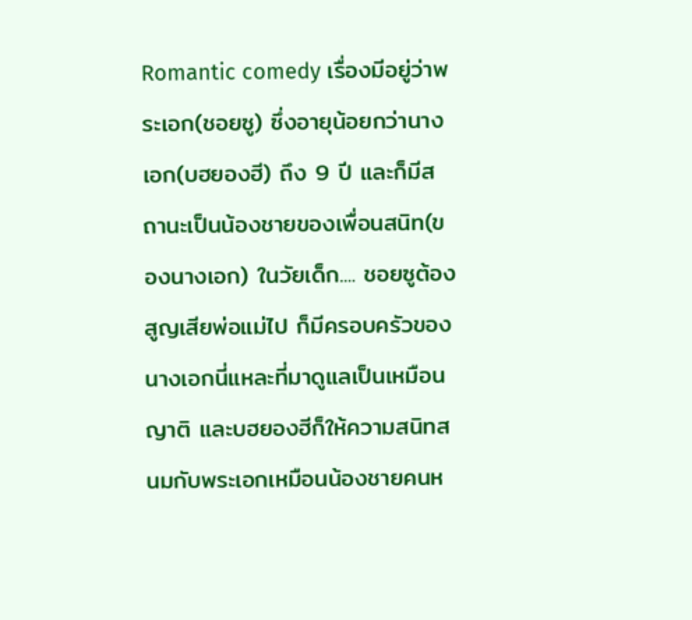Romantic comedy เรื่องมีอยู่ว่าพระเอก(ชอยซู) ซึ่งอายุน้อยกว่านางเอก(บฮยองฮี) ถึง 9 ปี และก็มีสถานะเป็นน้องชายของเพื่อนสนิท(ของนางเอก) ในวัยเด็ก.... ชอยซูต้องสูญเสียพ่อแม่ไป ก็มีครอบครัวของนางเอกนี่แหละที่มาดูแลเป็นเหมือนญาติ และบฮยองฮีก็ให้ความสนิทสนมกับพระเอกเหมือนน้องชายคนห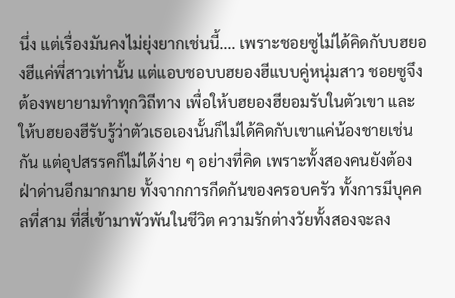นึ่ง แต่เรื่องมันคงไม่ยุ่งยากเช่นนี้.... เพราะชอยซูไม่ได้คิดกับบฮยองฮีแค่พี่สาวเท่านั้น แต่แอบชอบบฮยองฮีแบบคู่หนุ่มสาว ชอยซูจึงต้องพยายามทำทุกวิถีทาง เพื่อให้บฮยองฮียอมรับในตัวเขา และให้บฮยองฮีรับรู้ว่าตัวเธอเองนั้นก็ไม่ได้คิดกับเขาแค่น้องชายเช่นกัน แต่อุปสรรคก็ไม่ได้ง่าย ๆ อย่างที่คิด เพราะทั้งสองคนยังต้องฝ่าด่านอีกมากมาย ทั้งจากการกีดกันของครอบครัว ทั้งการมีบุคคลที่สาม ที่สี่เข้ามาพัวพันในชีวิต ความรักต่างวัยทั้งสองจะลง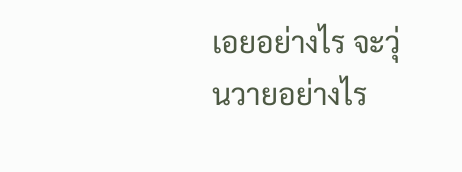เอยอย่างไร จะวุ่นวายอย่างไร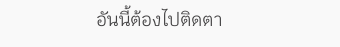อันนี้ต้องไปติดตา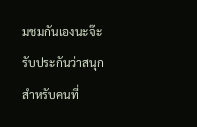มชมกันเองนะจ๊ะ รับประกันว่าสนุก สำหรับคนที่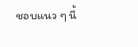ชอบแนว ๆ นี้